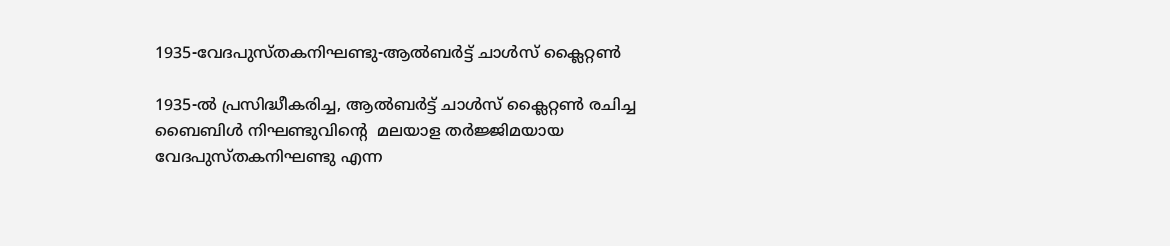1935-വേദപുസ്തകനിഘണ്ടു-ആൽബർട്ട് ചാൾസ് ക്ലൈറ്റൺ

1935-ൽ പ്രസിദ്ധീകരിച്ച, ആൽബർട്ട് ചാൾസ് ക്ലൈറ്റൺ രചിച്ച ബൈബിൾ നിഘണ്ടുവിൻ്റെ  മലയാള തർജ്ജിമയായ വേദപുസ്തകനിഘണ്ടു എന്ന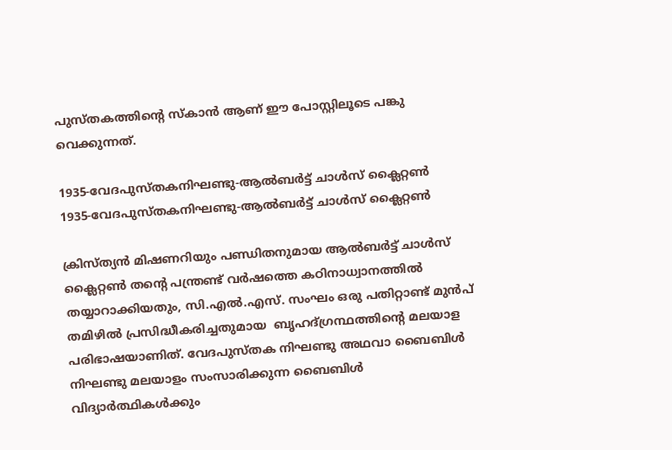പുസ്തകത്തിൻ്റെ സ്കാൻ ആണ് ഈ പോസ്റ്റിലൂടെ പങ്കു വെക്കുന്നത്.

1935-വേദപുസ്തകനിഘണ്ടു-ആൽബർട്ട് ചാൾസ് ക്ലൈറ്റൺ
1935-വേദപുസ്തകനിഘണ്ടു-ആൽബർട്ട് ചാൾസ് ക്ലൈറ്റൺ

ക്രിസ്ത്യൻ മിഷണറിയും പണ്ഡിതനുമായ ആൽബർട്ട് ചാൾസ് ക്ലൈറ്റൺ തൻ്റെ പന്ത്രണ്ട് വർഷത്തെ കഠിനാധ്വാനത്തിൽ തയ്യാറാക്കിയതും, സി.എൽ.എസ്. സംഘം ഒരു പതിറ്റാണ്ട് മുൻപ് തമിഴിൽ പ്രസിദ്ധീകരിച്ചതുമായ  ബൃഹദ്ഗ്രന്ഥത്തിൻ്റെ മലയാള പരിഭാഷയാണിത്. വേദപുസ്തക നിഘണ്ടു അഥവാ ബൈബിൾ നിഘണ്ടു മലയാളം സംസാരിക്കുന്ന ബൈബിൾ വിദ്യാർത്ഥികൾക്കും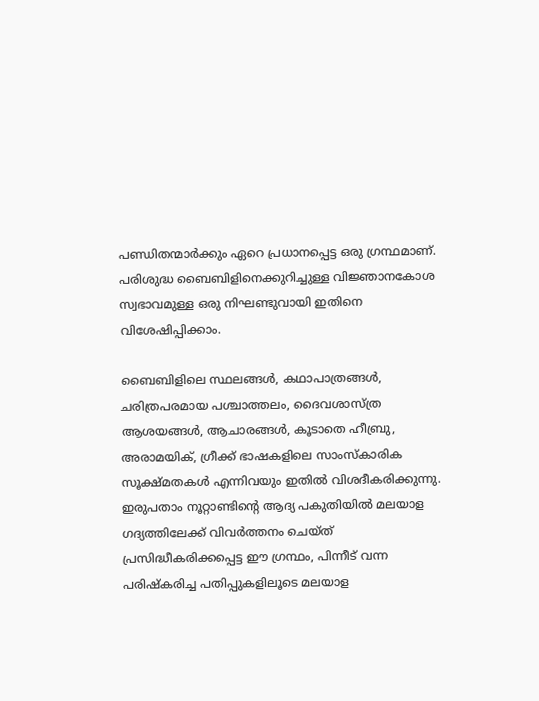പണ്ഡിതന്മാർക്കും ഏറെ പ്രധാനപ്പെട്ട ഒരു ഗ്രന്ഥമാണ്. പരിശുദ്ധ ബൈബിളിനെക്കുറിച്ചുള്ള വിജ്ഞാനകോശ സ്വഭാവമുള്ള ഒരു നിഘണ്ടുവായി ഇതിനെ വിശേഷിപ്പിക്കാം.

ബൈബിളിലെ സ്ഥലങ്ങൾ, കഥാപാത്രങ്ങൾ, ചരിത്രപരമായ പശ്ചാത്തലം, ദൈവശാസ്ത്ര ആശയങ്ങൾ, ആചാരങ്ങൾ, കൂടാതെ ഹീബ്രു, അരാമയിക്, ഗ്രീക്ക് ഭാഷകളിലെ സാംസ്കാരിക സൂക്ഷ്മതകൾ എന്നിവയും ഇതിൽ വിശദീകരിക്കുന്നു. ഇരുപതാം നൂറ്റാണ്ടിൻ്റെ ആദ്യ പകുതിയിൽ മലയാള ഗദ്യത്തിലേക്ക് വിവർത്തനം ചെയ്ത് പ്രസിദ്ധീകരിക്കപ്പെട്ട ഈ ഗ്രന്ഥം, പിന്നീട് വന്ന പരിഷ്കരിച്ച പതിപ്പുകളിലൂടെ മലയാള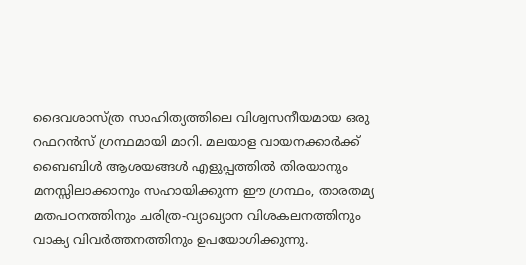ദൈവശാസ്ത്ര സാഹിത്യത്തിലെ വിശ്വസനീയമായ ഒരു റഫറൻസ് ഗ്രന്ഥമായി മാറി. മലയാള വായനക്കാർക്ക് ബൈബിൾ ആശയങ്ങൾ എളുപ്പത്തിൽ തിരയാനും മനസ്സിലാക്കാനും സഹായിക്കുന്ന ഈ ഗ്രന്ഥം, താരതമ്യ മതപഠനത്തിനും ചരിത്ര-വ്യാഖ്യാന വിശകലനത്തിനും വാക്യ വിവർത്തനത്തിനും ഉപയോഗിക്കുന്നു.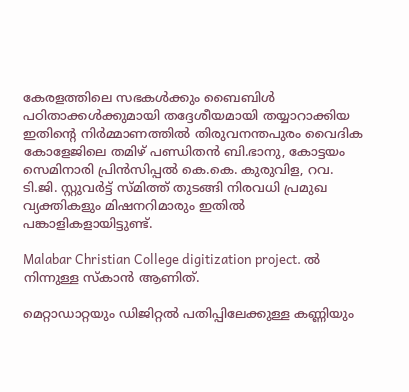കേരളത്തിലെ സഭകൾക്കും ബൈബിൾ പഠിതാക്കൾക്കുമായി തദ്ദേശീയമായി തയ്യാറാക്കിയ ഇതിൻ്റെ നിർമ്മാണത്തിൽ തിരുവനന്തപുരം വൈദിക കോളേജിലെ തമിഴ് പണ്ഡിതൻ ബി.ഭാനു, കോട്ടയം സെമിനാരി പ്രിൻസിപ്പൽ കെ.കെ. കുരുവിള, റവ. ടി.ജി. സ്റ്റുവർട്ട് സ്മിത്ത് തുടങ്ങി നിരവധി പ്രമുഖ വ്യക്തികളും മിഷനറിമാരും ഇതിൽ പങ്കാളികളായിട്ടുണ്ട്.

Malabar Christian College digitization project. ൽ നിന്നുള്ള സ്കാൻ ആണിത്.

മെറ്റാഡാറ്റയും ഡിജിറ്റൽ പതിപ്പിലേക്കുള്ള കണ്ണിയും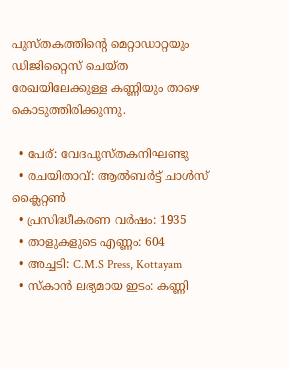പുസ്തകത്തിൻ്റെ മെറ്റാഡാറ്റയും ഡിജിറ്റൈസ് ചെയ്ത രേഖയിലേക്കുള്ള കണ്ണിയും താഴെ കൊടുത്തിരിക്കുന്നു.

  • പേര്: വേദപുസ്തകനിഘണ്ടു
  • രചയിതാവ്: ആൽബർട്ട് ചാൾസ് ക്ലൈറ്റൺ
  • പ്രസിദ്ധീകരണ വർഷം: 1935
  • താളുകളുടെ എണ്ണം: 604
  • അച്ചടി: C.M.S Press, Kottayam
  • സ്കാൻ ലഭ്യമായ ഇടം: കണ്ണി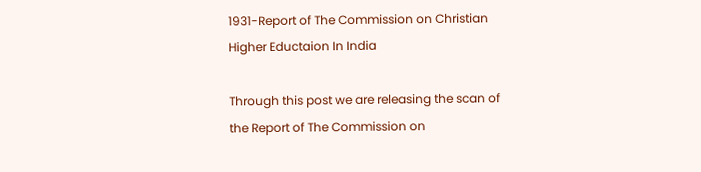1931-Report of The Commission on Christian Higher Eductaion In India

Through this post we are releasing the scan of the Report of The Commission on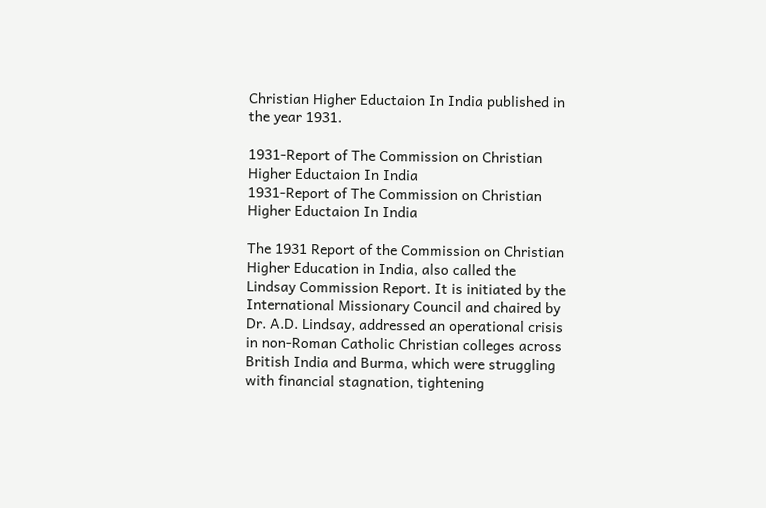Christian Higher Eductaion In India published in the year 1931.

1931-Report of The Commission on Christian Higher Eductaion In India
1931-Report of The Commission on Christian Higher Eductaion In India

The 1931 Report of the Commission on Christian Higher Education in India, also called the Lindsay Commission Report. It is initiated by the International Missionary Council and chaired by Dr. A.D. Lindsay, addressed an operational crisis in non-Roman Catholic Christian colleges across British India and Burma, which were struggling with financial stagnation, tightening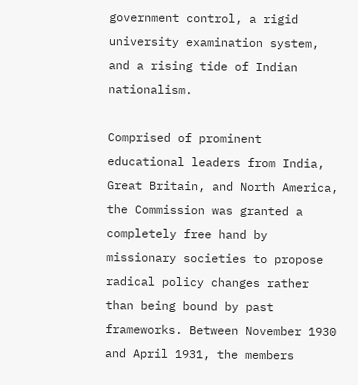government control, a rigid university examination system, and a rising tide of Indian nationalism.

Comprised of prominent educational leaders from India, Great Britain, and North America, the Commission was granted a completely free hand by missionary societies to propose radical policy changes rather than being bound by past frameworks. Between November 1930 and April 1931, the members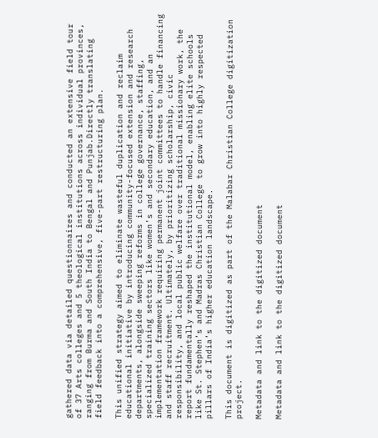gathered data via detailed questionnaires and conducted an extensive field tour of 37 Arts colleges and 5 theological institutions across individual provinces, ranging from Burma and South India to Bengal and Punjab.Directly translating field feedback into a comprehensive, five-part restructuring plan.

This unified strategy aimed to eliminate wasteful duplication and reclaim educational initiative by introducing community-focused extension and research departments, alongside sweeping reforms in college governance, staffing, specialized training sectors like women’s and secondary education, and an implementation framework requiring permanent joint committees to handle financing and staff recruitment. Ultimately, by prioritizing scholarship, civic responsibility, and local public welfare over traditional missionary work, the report fundamentally reshaped the institutional model, enabling elite schools like St. Stephen’s and Madras Christian College to grow into highly respected pillars of India’s higher education landscape.

This document is digitized as part of the Malabar Christian College digitization project.

Metadata and link to the digitized document

Metadata and link to the digitized document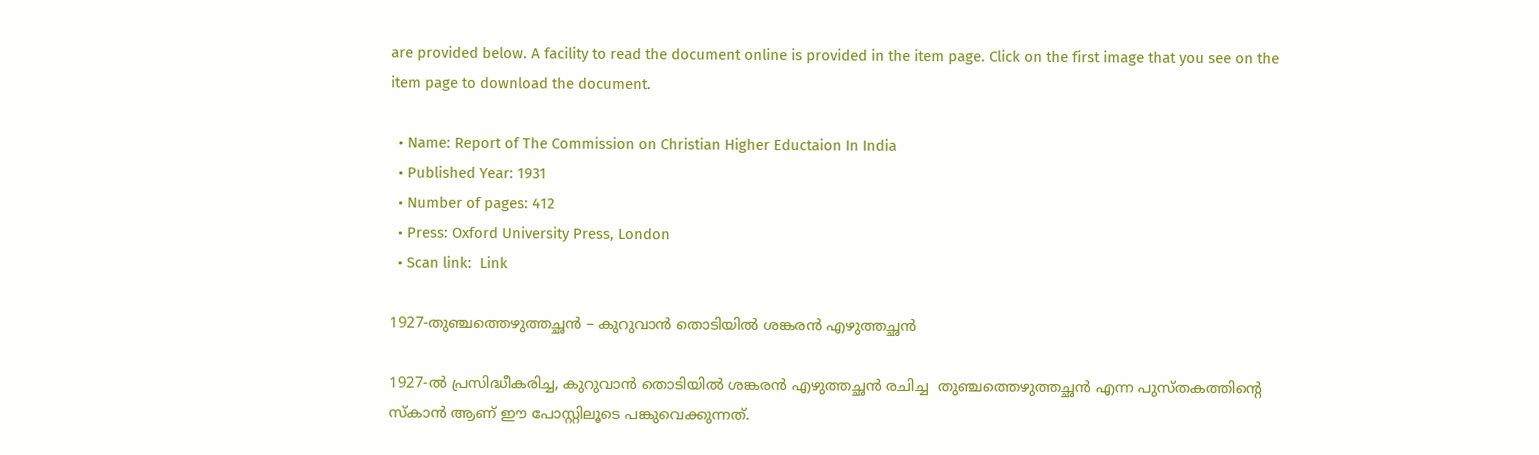are provided below. A facility to read the document online is provided in the item page. Click on the first image that you see on the item page to download the document.

  • Name: Report of The Commission on Christian Higher Eductaion In India
  • Published Year: 1931
  • Number of pages: 412
  • Press: Oxford University Press, London
  • Scan link:  Link

1927-തുഞ്ചത്തെഴുത്തച്ഛൻ – കുറുവാൻ തൊടിയിൽ ശങ്കരൻ എഴുത്തച്ഛൻ

1927-ൽ പ്രസിദ്ധീകരിച്ച, കുറുവാൻ തൊടിയിൽ ശങ്കരൻ എഴുത്തച്ഛൻ രചിച്ച  തുഞ്ചത്തെഴുത്തച്ഛൻ എന്ന പുസ്തകത്തിൻ്റെ സ്കാൻ ആണ് ഈ പോസ്റ്റിലൂടെ പങ്കുവെക്കുന്നത്.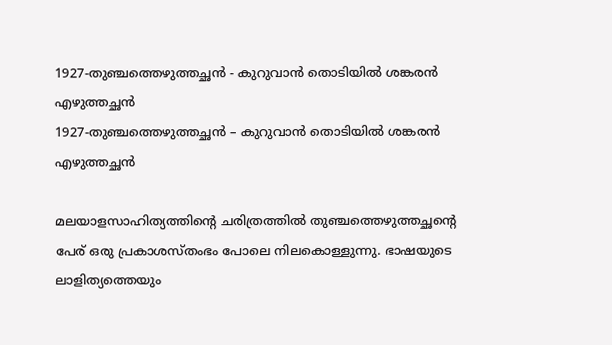1927-തുഞ്ചത്തെഴുത്തച്ഛൻ - കുറുവാൻ തൊടിയിൽ ശങ്കരൻ എഴുത്തച്ഛൻ
1927-തുഞ്ചത്തെഴുത്തച്ഛൻ – കുറുവാൻ തൊടിയിൽ ശങ്കരൻ എഴുത്തച്ഛൻ

മലയാളസാഹിത്യത്തിൻ്റെ ചരിത്രത്തിൽ തുഞ്ചത്തെഴുത്തച്ഛൻ്റെ പേര് ഒരു പ്രകാശസ്തംഭം പോലെ നിലകൊള്ളുന്നു. ഭാഷയുടെ ലാളിത്യത്തെയും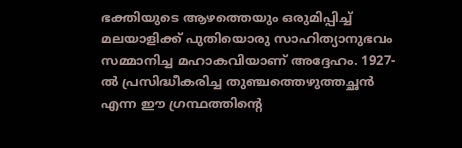ഭക്തിയുടെ ആഴത്തെയും ഒരുമിപ്പിച്ച് മലയാളിക്ക് പുതിയൊരു സാഹിത്യാനുഭവം സമ്മാനിച്ച മഹാകവിയാണ് അദ്ദേഹം. 1927-ൽ പ്രസിദ്ധീകരിച്ച തുഞ്ചത്തെഴുത്തച്ഛൻ എന്ന ഈ ഗ്രന്ഥത്തിൻ്റെ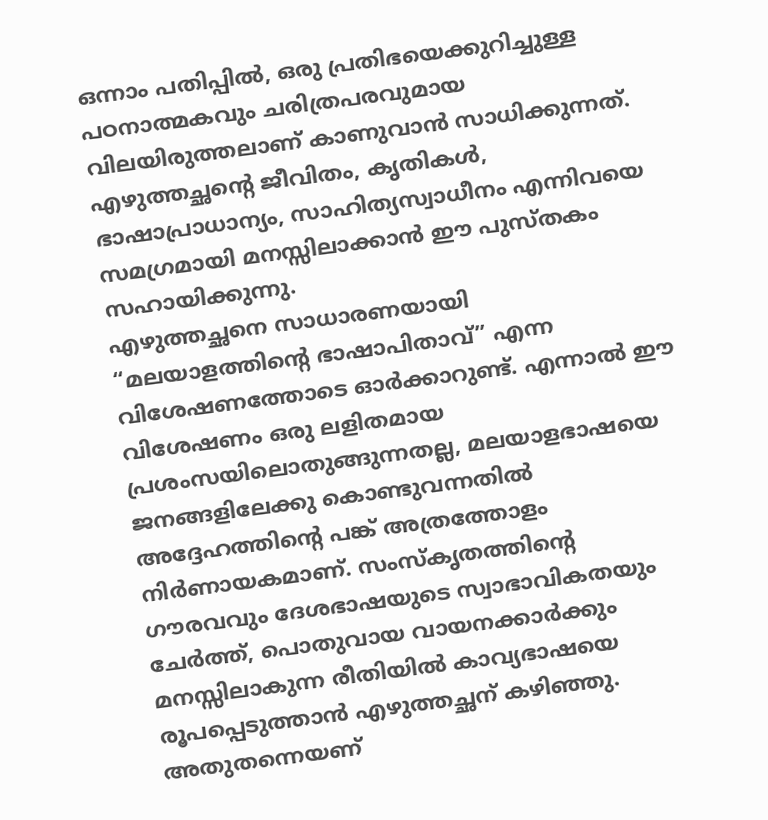ഒന്നാം പതിപ്പിൽ, ഒരു പ്രതിഭയെക്കുറിച്ചുള്ള പഠനാത്മകവും ചരിത്രപരവുമായ വിലയിരുത്തലാണ് കാണുവാൻ സാധിക്കുന്നത്. എഴുത്തച്ഛൻ്റെ ജീവിതം, കൃതികൾ, ഭാഷാപ്രാധാന്യം, സാഹിത്യസ്വാധീനം എന്നിവയെ സമഗ്രമായി മനസ്സിലാക്കാൻ ഈ പുസ്തകം സഹായിക്കുന്നു.
എഴുത്തച്ഛനെ സാധാരണയായി “മലയാളത്തിൻ്റെ ഭാഷാപിതാവ്” എന്ന വിശേഷണത്തോടെ ഓർക്കാറുണ്ട്. എന്നാൽ ഈ വിശേഷണം ഒരു ലളിതമായ പ്രശംസയിലൊതുങ്ങുന്നതല്ല, മലയാളഭാഷയെ ജനങ്ങളിലേക്കു കൊണ്ടുവന്നതിൽ അദ്ദേഹത്തിൻ്റെ പങ്ക് അത്രത്തോളം നിർണായകമാണ്. സംസ്കൃതത്തിൻ്റെ ഗൗരവവും ദേശഭാഷയുടെ സ്വാഭാവികതയും ചേർത്ത്, പൊതുവായ വായനക്കാർക്കും മനസ്സിലാകുന്ന രീതിയിൽ കാവ്യഭാഷയെ രൂപപ്പെടുത്താൻ എഴുത്തച്ഛന് കഴിഞ്ഞു. അതുതന്നെയണ്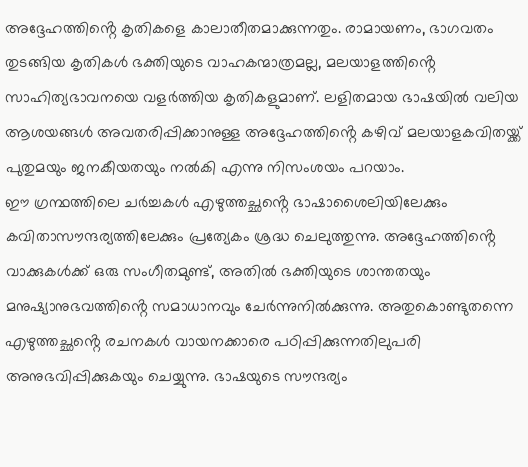അദ്ദേഹത്തിൻ്റെ കൃതികളെ കാലാതീതമാക്കുന്നതും. രാമായണം, ഭാഗവതം തുടങ്ങിയ കൃതികൾ ഭക്തിയുടെ വാഹകന്മാത്രമല്ല, മലയാളത്തിൻ്റെ സാഹിത്യഭാവനയെ വളർത്തിയ കൃതികളുമാണ്. ലളിതമായ ഭാഷയിൽ വലിയ ആശയങ്ങൾ അവതരിപ്പിക്കാനുള്ള അദ്ദേഹത്തിൻ്റെ കഴിവ് മലയാളകവിതയ്ക്ക് പുതുമയും ജനകീയതയും നൽകി എന്നു നിസംശയം പറയാം.
ഈ ഗ്രന്ഥത്തിലെ ചർച്ചകൾ എഴുത്തച്ഛൻ്റെ ഭാഷാശൈലിയിലേക്കും കവിതാസൗന്ദര്യത്തിലേക്കും പ്രത്യേകം ശ്രദ്ധ ചെലുത്തുന്നു. അദ്ദേഹത്തിൻ്റെ വാക്കുകൾക്ക് ഒരു സംഗീതമുണ്ട്, അതിൽ ഭക്തിയുടെ ശാന്തതയും മനുഷ്യാനുഭവത്തിൻ്റെ സമാധാനവും ചേർന്നുനിൽക്കുന്നു. അതുകൊണ്ടുതന്നെ എഴുത്തച്ഛൻ്റെ രചനകൾ വായനക്കാരെ പഠിപ്പിക്കുന്നതിലുപരി അനുഭവിപ്പിക്കുകയും ചെയ്യുന്നു. ഭാഷയുടെ സൗന്ദര്യം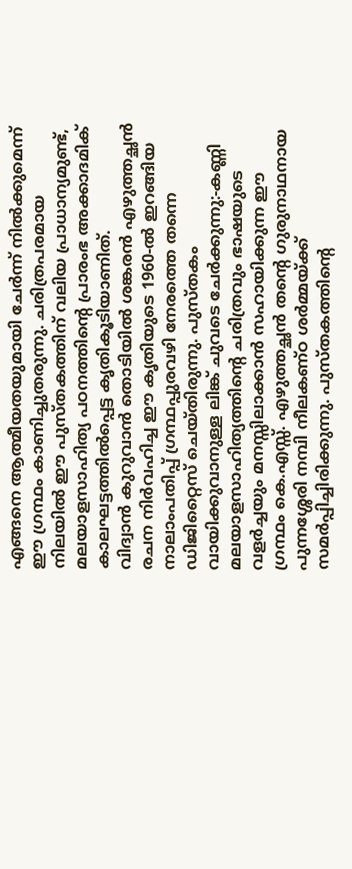എങ്ങനെ ആത്മീയതയുമായി ചേർന്ന് നിൽക്കുമെന്ന് ഈ ഗ്രന്ഥം കാണിച്ചുതരുന്നു. ചരിത്രപരമായ നിലയിൽ ഈ പുസ്തകത്തിന് വലിയ പ്രാധാന്യമുണ്ട്, മലയാളസാഹിത്യ പഠനത്തിൻ്റെ പ്രാരംഭ അക്കാദമിക് കാലഘട്ടത്തിൽപ്പെട്ട കൃതികൂടിയാണിത്.
വിദ്വാൻ കുറുവാൻ തൊടിയിൽ ശങ്കരൻ എഴുത്തച്ഛൻ രചന നിർവഹിച്ച ഈ കൃതിയുടെ 1960-ൽ ഇറങ്ങിയ നാലാംപതിപ്പ് ഗ്രന്ഥപ്പുരവഴി നേരത്തെ തന്നെ ഡിജിറ്റൈസ് ചെയ്തിരുന്നു. പുസ്തകം വായിക്കുവാനുള്ള ലിങ്ക് ചുവടെ ചേർക്കുന്നു:-കണ്ണി
മലയാളസാഹിത്യത്തിൻ്റെ ചരിത്രവും ഭാഷയുടെ വളർച്ചയും മനസ്സിലാക്കാൻ സഹായിക്കുന്ന ഈ ഗ്രന്ഥം കെ.എസ്സ്. എഴുത്തച്ഛൻ തൻ്റെ ഗുരുനാഥനായ പുന്നശ്ശേരി നമ്പി നീലകണ്ഠ ശർമ്മയ്ക്ക് സമർപ്പിച്ചിരിക്കുന്നു. പുസ്തകത്തിൻ്റെ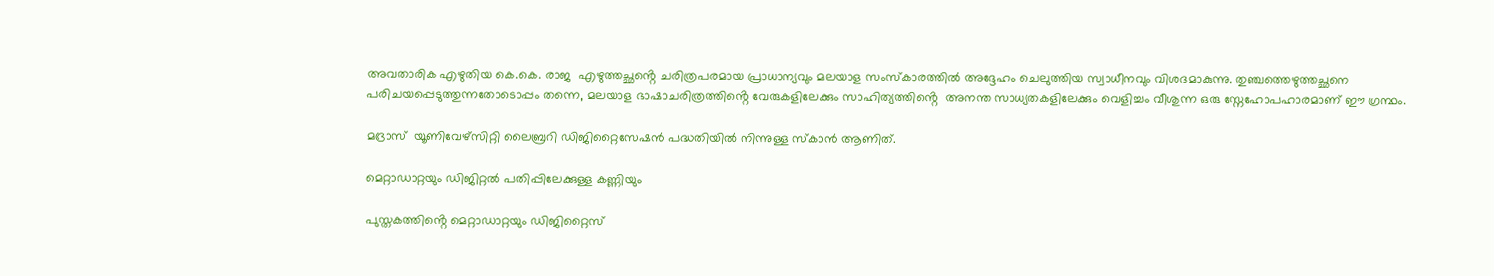അവതാരിക എഴുതിയ കെ.കെ. രാജ  എഴുത്തച്ഛൻ്റെ ചരിത്രപരമായ പ്രാധാന്യവും മലയാള സംസ്കാരത്തിൽ അദ്ദേഹം ചെലുത്തിയ സ്വാധീനവും വിശദമാകുന്നു. തുഞ്ചത്തെഴുത്തച്ഛനെ പരിചയപ്പെടുത്തുന്നതോടൊപ്പം തന്നെ, മലയാള ഭാഷാചരിത്രത്തിൻ്റെ വേരുകളിലേക്കും സാഹിത്യത്തിൻ്റെ  അനന്ത സാധ്യതകളിലേക്കും വെളിച്ചം വീശുന്ന ഒരു സ്നേഹോപഹാരമാണ് ഈ ഗ്രന്ഥം.

മദ്രാസ്  യൂണിവേഴ്സിറ്റി ലൈബ്രറി ഡിജിറ്റൈസേഷൻ പദ്ധതിയിൽ നിന്നുള്ള സ്കാൻ ആണിത്.

മെറ്റാഡാറ്റയും ഡിജിറ്റൽ പതിപ്പിലേക്കുള്ള കണ്ണിയും

പുസ്തകത്തിൻ്റെ മെറ്റാഡാറ്റയും ഡിജിറ്റൈസ്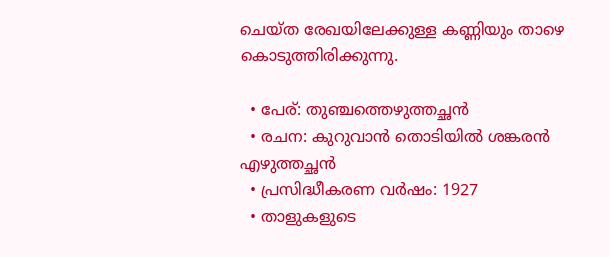ചെയ്ത രേഖയിലേക്കുള്ള കണ്ണിയും താഴെ കൊടുത്തിരിക്കുന്നു.

  • പേര്: തുഞ്ചത്തെഴുത്തച്ഛൻ
  • രചന: കുറുവാൻ തൊടിയിൽ ശങ്കരൻ എഴുത്തച്ഛൻ
  • പ്രസിദ്ധീകരണ വർഷം: 1927
  • താളുകളുടെ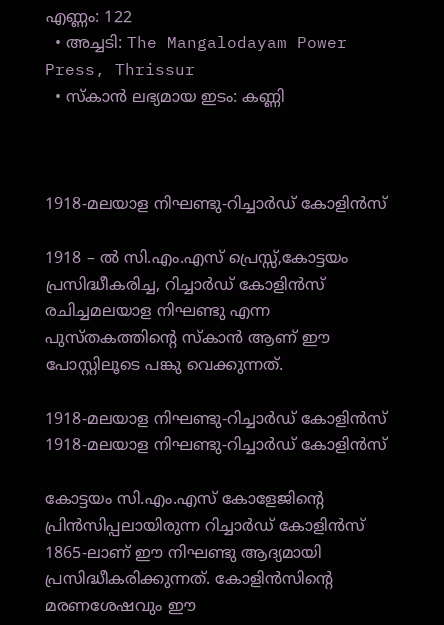എണ്ണം: 122
  • അച്ചടി: The Mangalodayam Power Press, Thrissur
  • സ്കാൻ ലഭ്യമായ ഇടം: കണ്ണി



1918-മലയാള നിഘണ്ടു-റിച്ചാർഡ് കോളിൻസ്

1918 – ൽ സി.എം.എസ് പ്രെസ്സ്,കോട്ടയം പ്രസിദ്ധീകരിച്ച, റിച്ചാർഡ് കോളിൻസ് രചിച്ചമലയാള നിഘണ്ടു എന്ന പുസ്തകത്തിൻ്റെ സ്കാൻ ആണ് ഈ പോസ്റ്റിലൂടെ പങ്കു വെക്കുന്നത്.

1918-മലയാള നിഘണ്ടു-റിച്ചാർഡ് കോളിൻസ്
1918-മലയാള നിഘണ്ടു-റിച്ചാർഡ് കോളിൻസ്

കോട്ടയം സി.എം.എസ് കോളേജിൻ്റെ പ്രിൻസിപ്പലായിരുന്ന റിച്ചാർഡ് കോളിൻസ് 1865-ലാണ് ഈ നിഘണ്ടു ആദ്യമായി പ്രസിദ്ധീകരിക്കുന്നത്. കോളിൻസിൻ്റെ മരണശേഷവും ഈ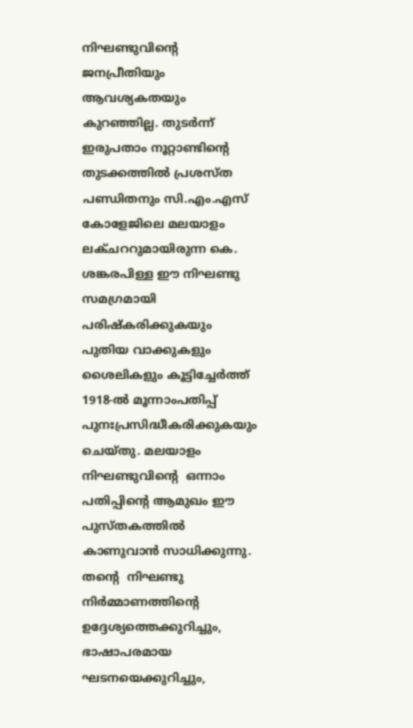നിഘണ്ടുവിൻ്റെ  ജനപ്രീതിയും ആവശ്യകതയും കുറഞ്ഞില്ല. തുടർന്ന് ഇരുപതാം നൂറ്റാണ്ടിൻ്റെ
തുടക്കത്തിൽ പ്രശസ്ത പണ്ഡിതനും സി.എം.എസ് കോളേജിലെ മലയാളം ലക്ചററുമായിരുന്ന കെ. ശങ്കരപിള്ള ഈ നിഘണ്ടു സമഗ്രമായി പരിഷ്കരിക്കുകയും പുതിയ വാക്കുകളും ശൈലികളും കൂട്ടിച്ചേർത്ത് 1918-ൽ മൂന്നാംപതിപ്പ് പുനഃപ്രസിദ്ധീകരിക്കുകയും ചെയ്തു. മലയാളം നിഘണ്ടുവിൻ്റെ  ഒന്നാം പതിപ്പിൻ്റെ ആമുഖം ഈ പുസ്തകത്തിൽ കാണുവാൻ സാധിക്കുന്നു. തൻ്റെ  നിഘണ്ടു നിർമ്മാണത്തിൻ്റെ
ഉദ്ദേശ്യത്തെക്കുറിച്ചും, ഭാഷാപരമായ ഘടനയെക്കുറിച്ചും,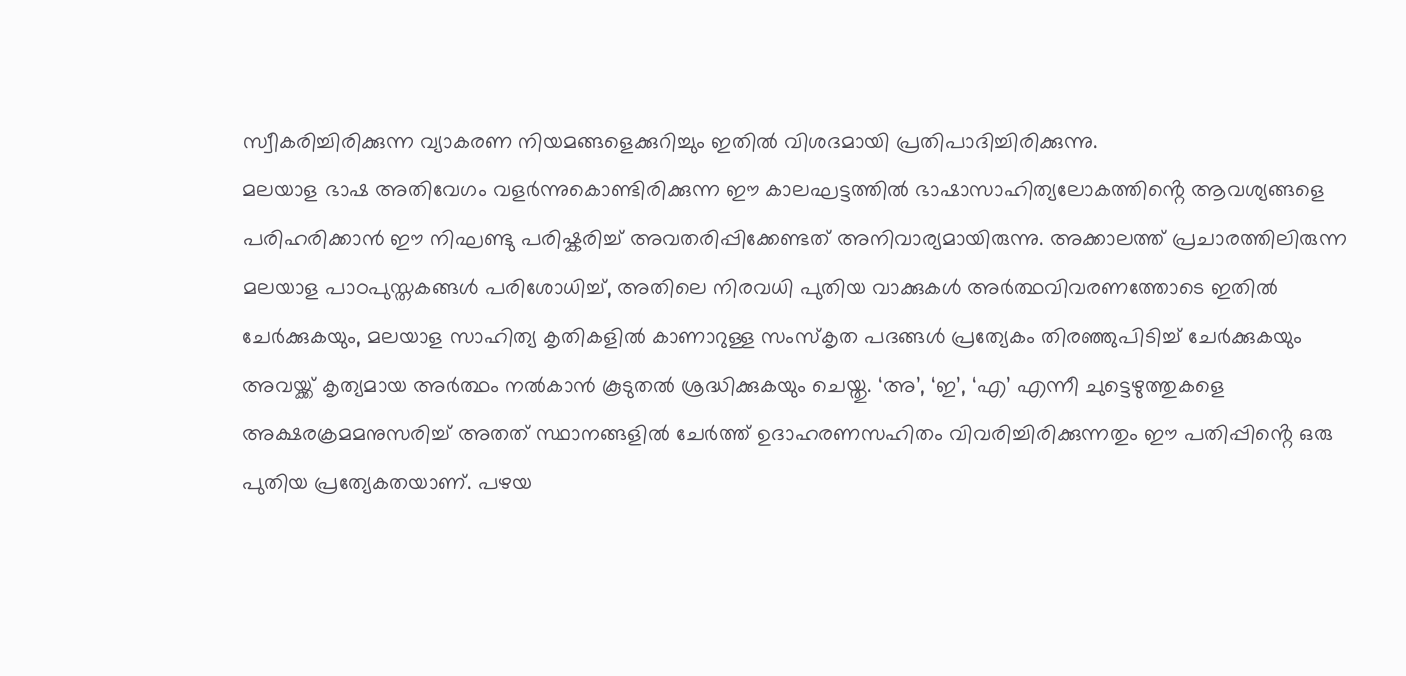സ്വീകരിച്ചിരിക്കുന്ന വ്യാകരണ നിയമങ്ങളെക്കുറിച്ചും ഇതിൽ വിശദമായി പ്രതിപാദിച്ചിരിക്കുന്നു.
മലയാള ഭാഷ അതിവേഗം വളർന്നുകൊണ്ടിരിക്കുന്ന ഈ കാലഘട്ടത്തിൽ ഭാഷാസാഹിത്യലോകത്തിൻ്റെ ആവശ്യങ്ങളെ പരിഹരിക്കാൻ ഈ നിഘണ്ടു പരിഷ്കരിച്ച് അവതരിപ്പിക്കേണ്ടത് അനിവാര്യമായിരുന്നു. അക്കാലത്ത് പ്രചാരത്തിലിരുന്ന മലയാള പാഠപുസ്തകങ്ങൾ പരിശോധിച്ച്, അതിലെ നിരവധി പുതിയ വാക്കുകൾ അർത്ഥവിവരണത്തോടെ ഇതിൽ ചേർക്കുകയും, മലയാള സാഹിത്യ കൃതികളിൽ കാണാറുള്ള സംസ്കൃത പദങ്ങൾ പ്രത്യേകം തിരഞ്ഞുപിടിച്ച് ചേർക്കുകയും അവയ്ക്ക് കൃത്യമായ അർത്ഥം നൽകാൻ കൂടുതൽ ശ്രദ്ധിക്കുകയും ചെയ്തു. ‘അ’, ‘ഇ’, ‘എ’ എന്നീ ചുട്ടെഴുത്തുകളെ അക്ഷരക്രമമനുസരിച്ച് അതത് സ്ഥാനങ്ങളിൽ ചേർത്ത് ഉദാഹരണസഹിതം വിവരിച്ചിരിക്കുന്നതും ഈ പതിപ്പിൻ്റെ ഒരു പുതിയ പ്രത്യേകതയാണ്. പഴയ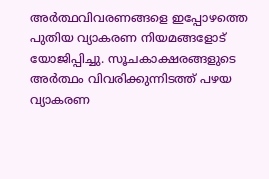അർത്ഥവിവരണങ്ങളെ ഇപ്പോഴത്തെ പുതിയ വ്യാകരണ നിയമങ്ങളോട് യോജിപ്പിച്ചു. സൂചകാക്ഷരങ്ങളുടെ അർത്ഥം വിവരിക്കുന്നിടത്ത് പഴയ വ്യാകരണ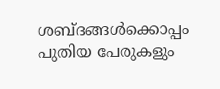ശബ്ദങ്ങൾക്കൊപ്പം പുതിയ പേരുകളും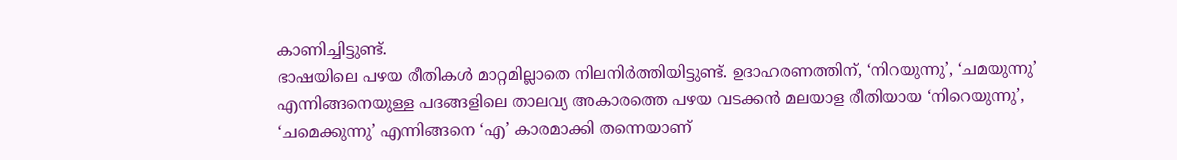കാണിച്ചിട്ടുണ്ട്.
ഭാഷയിലെ പഴയ രീതികൾ മാറ്റമില്ലാതെ നിലനിർത്തിയിട്ടുണ്ട്. ഉദാഹരണത്തിന്, ‘നിറയുന്നു’, ‘ചമയുന്നു’ എന്നിങ്ങനെയുള്ള പദങ്ങളിലെ താലവ്യ അകാരത്തെ പഴയ വടക്കൻ മലയാള രീതിയായ ‘നിറെയുന്നു’, ‘ചമെക്കുന്നു’ എന്നിങ്ങനെ ‘എ’ കാരമാക്കി തന്നെയാണ്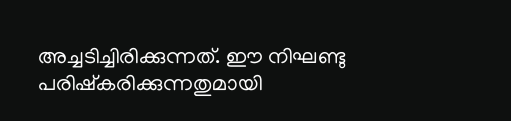അച്ചടിച്ചിരിക്കുന്നത്. ഈ നിഘണ്ടു പരിഷ്കരിക്കുന്നതുമായി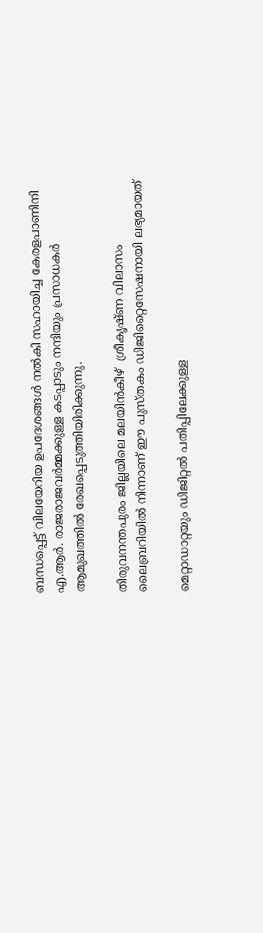ബന്ധപ്പെട്ട് വിലയേറിയ ഉപദേശങ്ങൾ നൽകി സഹായിച്ച കേരളപാണിനി എ.ആർ. രാജരാജവർമ്മക്കുള്ള കടപ്പാടും നന്ദിയും പ്രസാധകർ ആമുഖത്തിൽ രേഖപ്പെടുത്തിയിരിക്കുന്നു.

തിരുവനന്തപുരം ജില്ലയിലെ മലയിൻകീഴ്  ശ്രീകൃഷ്ണ വിലാസം ലൈബ്രറിയിൽ നിന്നാണ് ഈ പുസ്തകം ഡിജിറ്റൈസേഷനായി ലഭ്യമായത്

മെറ്റാഡാറ്റയും ഡിജിറ്റൽ പതിപ്പിലേക്കുള്ള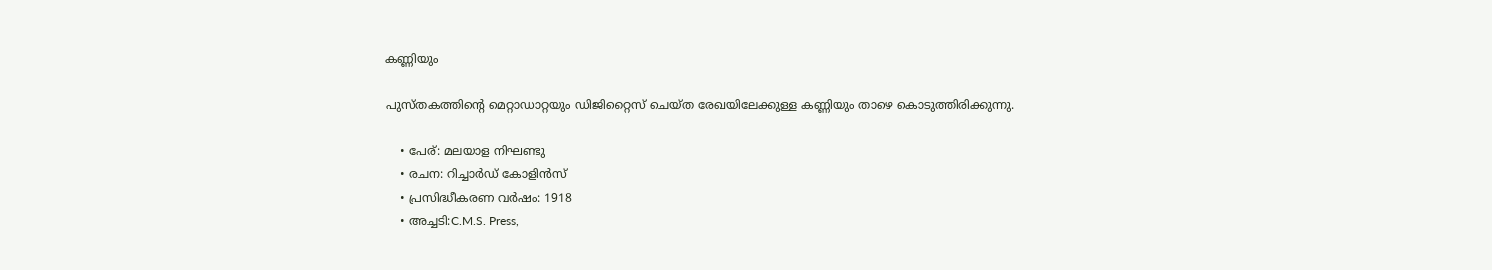കണ്ണിയും

പുസ്തകത്തിൻ്റെ മെറ്റാഡാറ്റയും ഡിജിറ്റൈസ് ചെയ്ത രേഖയിലേക്കുള്ള കണ്ണിയും താഴെ കൊടുത്തിരിക്കുന്നു.

    • പേര്: മലയാള നിഘണ്ടു
    • രചന: റിച്ചാർഡ് കോളിൻസ്
    • പ്രസിദ്ധീകരണ വർഷം: 1918
    • അച്ചടി:C.M.S. Press,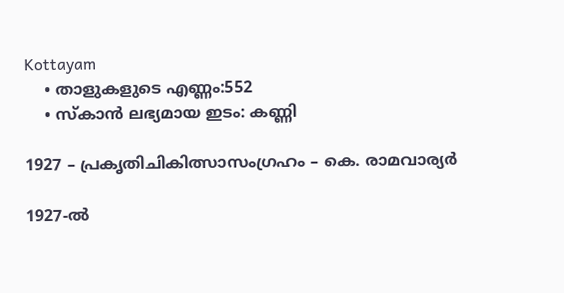Kottayam
    • താളുകളുടെ എണ്ണം:552
    • സ്കാൻ ലഭ്യമായ ഇടം: കണ്ണി

1927 – പ്രകൃതിചികിത്സാസംഗ്രഹം – കെ. രാമവാര്യർ

1927-ൽ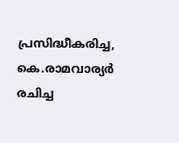പ്രസിദ്ധീകരിച്ച, കെ.രാമവാര്യർ രചിച്ച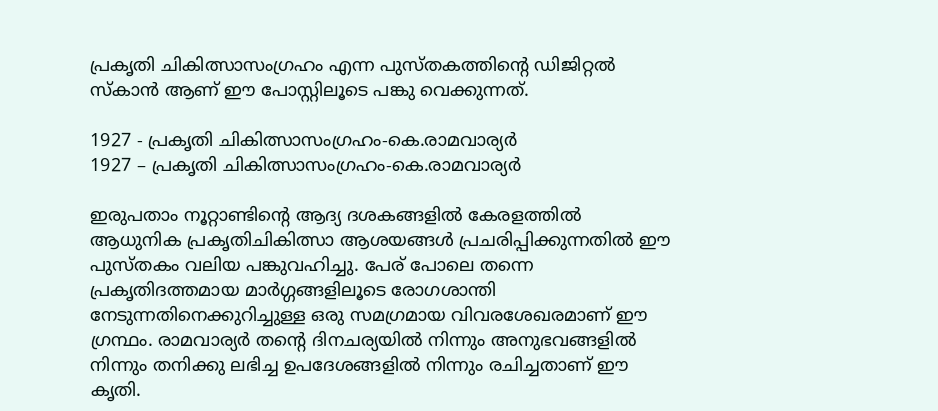പ്രകൃതി ചികിത്സാസംഗ്രഹം എന്ന പുസ്തകത്തിൻ്റെ ഡിജിറ്റൽ സ്കാൻ ആണ് ഈ പോസ്റ്റിലൂടെ പങ്കു വെക്കുന്നത്.

1927 - പ്രകൃതി ചികിത്സാസംഗ്രഹം-കെ.രാമവാര്യർ
1927 – പ്രകൃതി ചികിത്സാസംഗ്രഹം-കെ.രാമവാര്യർ

ഇരുപതാം നൂറ്റാണ്ടിൻ്റെ ആദ്യ ദശകങ്ങളിൽ കേരളത്തിൽ ആധുനിക പ്രകൃതിചികിത്സാ ആശയങ്ങൾ പ്രചരിപ്പിക്കുന്നതിൽ ഈ പുസ്തകം വലിയ പങ്കുവഹിച്ചു. പേര് പോലെ തന്നെ പ്രകൃതിദത്തമായ മാർഗ്ഗങ്ങളിലൂടെ രോഗശാന്തി നേടുന്നതിനെക്കുറിച്ചുള്ള ഒരു സമഗ്രമായ വിവരശേഖരമാണ് ഈ ഗ്രന്ഥം. രാമവാര്യർ തൻ്റെ ദിനചര്യയിൽ നിന്നും അനുഭവങ്ങളിൽ നിന്നും തനിക്കു ലഭിച്ച ഉപദേശങ്ങളിൽ നിന്നും രചിച്ചതാണ് ഈ കൃതി.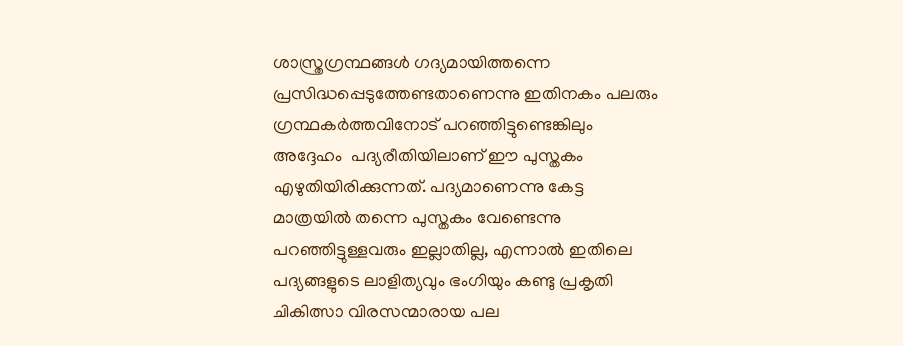ശാസ്ത്രഗ്രന്ഥങ്ങൾ ഗദ്യമായിത്തന്നെ പ്രസിദ്ധപ്പെടുത്തേണ്ടതാണെന്നു ഇതിനകം പലരും ഗ്രന്ഥകർത്തവിനോട് പറഞ്ഞിട്ടുണ്ടെങ്കിലും അദ്ദേഹം  പദ്യരീതിയിലാണ് ഈ പുസ്തകം എഴുതിയിരിക്കുന്നത്. പദ്യമാണെന്നു കേട്ട മാത്രയിൽ തന്നെ പുസ്തകം വേണ്ടെന്നു പറഞ്ഞിട്ടുള്ളവരും ഇല്ലാതില്ല, എന്നാൽ ഇതിലെ പദ്യങ്ങളുടെ ലാളിത്യവും ഭംഗിയും കണ്ടു പ്രകൃതി ചികിത്സാ വിരസന്മാരായ പല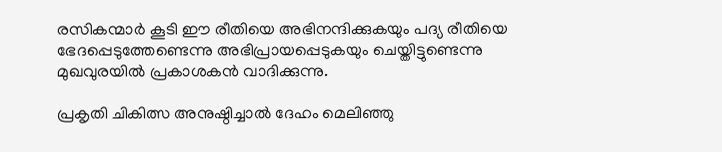രസികന്മാർ കൂടി ഈ രീതിയെ അഭിനന്ദിക്കുകയും പദ്യ രീതിയെ ഭേദപ്പെടുത്തേണ്ടെന്നു അഭിപ്രായപ്പെടുകയും ചെയ്തിട്ടുണ്ടെന്നു മുഖവുരയിൽ പ്രകാശകൻ വാദിക്കുന്നു.

പ്രകൃതി ചികിത്സ അനുഷ്ഠിച്ചാൽ ദേഹം മെലിഞ്ഞു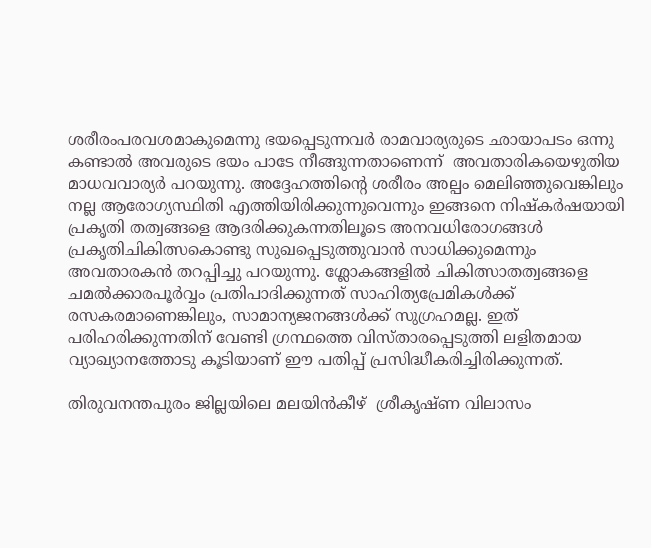ശരീരംപരവശമാകുമെന്നു ഭയപ്പെടുന്നവർ രാമവാര്യരുടെ ഛായാപടം ഒന്നു കണ്ടാൽ അവരുടെ ഭയം പാടേ നീങ്ങുന്നതാണെന്ന്  അവതാരികയെഴുതിയ മാധവവാര്യർ പറയുന്നു. അദ്ദേഹത്തിൻ്റെ ശരീരം അല്പം മെലിഞ്ഞുവെങ്കിലും നല്ല ആരോഗ്യസ്ഥിതി എത്തിയിരിക്കുന്നുവെന്നും ഇങ്ങനെ നിഷ്കർഷയായി പ്രകൃതി തത്വങ്ങളെ ആദരിക്കുകന്നതിലൂടെ അനവധിരോഗങ്ങൾ പ്രകൃതിചികിത്സകൊണ്ടു സുഖപ്പെടുത്തുവാൻ സാധിക്കുമെന്നും അവതാരകൻ തറപ്പിച്ചു പറയുന്നു. ശ്ലോകങ്ങളിൽ ചികിത്സാതത്വങ്ങളെ ചമൽക്കാരപൂർവ്വം പ്രതിപാദിക്കുന്നത് സാഹിത്യപ്രേമികൾക്ക് രസകരമാണെങ്കിലും, സാമാന്യജനങ്ങൾക്ക് സുഗ്രഹമല്ല. ഇത് പരിഹരിക്കുന്നതിന് വേണ്ടി ഗ്രന്ഥത്തെ വിസ്താരപ്പെടുത്തി ലളിതമായ വ്യാഖ്യാനത്തോടു കൂടിയാണ് ഈ പതിപ്പ് പ്രസിദ്ധീകരിച്ചിരിക്കുന്നത്.

തിരുവനന്തപുരം ജില്ലയിലെ മലയിൻകീഴ്  ശ്രീകൃഷ്ണ വിലാസം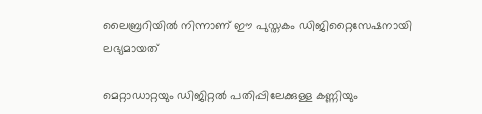ലൈബ്രറിയിൽ നിന്നാണ് ഈ പുസ്തകം ഡിജിറ്റൈസേഷനായി ലഭ്യമായത്

മെറ്റാഡാറ്റയും ഡിജിറ്റൽ പതിപ്പിലേക്കുള്ള കണ്ണിയും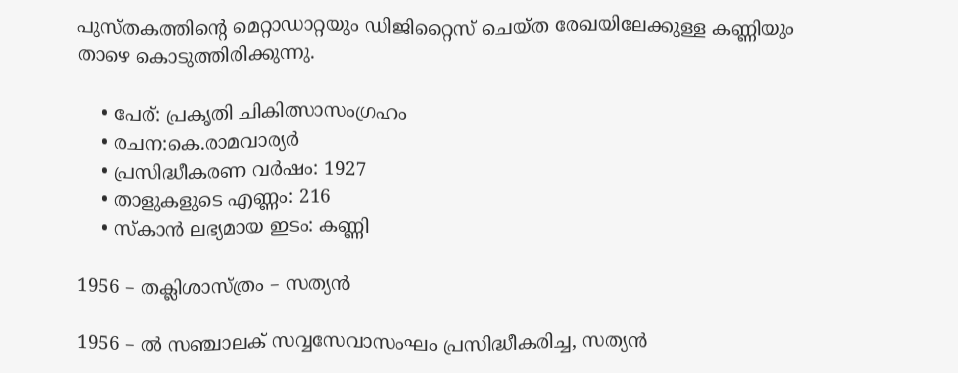പുസ്തകത്തിൻ്റെ മെറ്റാഡാറ്റയും ഡിജിറ്റൈസ് ചെയ്ത രേഖയിലേക്കുള്ള കണ്ണിയും താഴെ കൊടുത്തിരിക്കുന്നു.

    • പേര്: പ്രകൃതി ചികിത്സാസംഗ്രഹം
    • രചന:കെ.രാമവാര്യർ
    • പ്രസിദ്ധീകരണ വർഷം: 1927
    • താളുകളുടെ എണ്ണം: 216
    • സ്കാൻ ലഭ്യമായ ഇടം: കണ്ണി

1956 – തക്ലിശാസ്ത്രം – സത്യൻ

1956 – ൽ സഞ്ചാലക് സവ്വസേവാസംഘം പ്രസിദ്ധീകരിച്ച, സത്യൻ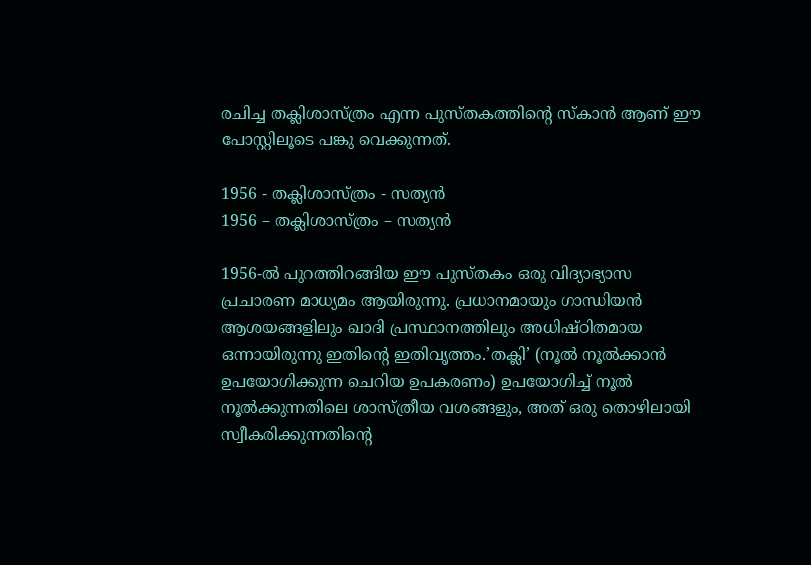രചിച്ച തക്ലിശാസ്ത്രം എന്ന പുസ്തകത്തിൻ്റെ സ്കാൻ ആണ് ഈ പോസ്റ്റിലൂടെ പങ്കു വെക്കുന്നത്.

1956 - തക്ലിശാസ്ത്രം - സത്യൻ
1956 – തക്ലിശാസ്ത്രം – സത്യൻ

1956-ൽ പുറത്തിറങ്ങിയ ഈ പുസ്തകം ഒരു വിദ്യാഭ്യാസ പ്രചാരണ മാധ്യമം ആയിരുന്നു. പ്രധാനമായും ഗാന്ധിയൻ ആശയങ്ങളിലും ഖാദി പ്രസ്ഥാനത്തിലും അധിഷ്ഠിതമായ ഒന്നായിരുന്നു ഇതിൻ്റെ ഇതിവൃത്തം.’തക്ലി’ (നൂൽ നൂൽക്കാൻ ഉപയോഗിക്കുന്ന ചെറിയ ഉപകരണം) ഉപയോഗിച്ച് നൂൽ നൂൽക്കുന്നതിലെ ശാസ്ത്രീയ വശങ്ങളും, അത് ഒരു തൊഴിലായി സ്വീകരിക്കുന്നതിൻ്റെ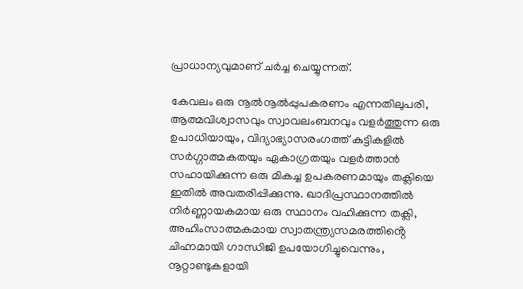പ്രാധാന്യവുമാണ് ചർച്ച ചെയ്യുന്നത്.

കേവലം ഒരു നൂൽനൂൽപ്പുപകരണം എന്നതിലുപരി, ആത്മവിശ്വാസവും സ്വാവലംബനവും വളർത്തുന്ന ഒരു ഉപാധിയായും, വിദ്യാഭ്യാസരംഗത്ത് കുട്ടികളിൽ സർഗ്ഗാത്മകതയും ഏകാഗ്രതയും വളർത്താൻ സഹായിക്കുന്ന ഒരു മികച്ച ഉപകരണമായും തക്ലിയെ ഇതിൽ അവതരിപ്പിക്കുന്നു. ഖാദിപ്രസ്ഥാനത്തിൽ നിർണ്ണായകമായ ഒരു സ്ഥാനം വഹിക്കുന്ന തക്ലി, അഹിംസാത്മകമായ സ്വാതന്ത്ര്യസമരത്തിൻ്റെ ചിഹ്നമായി ഗാന്ധിജി ഉപയോഗിച്ചുവെന്നും, നൂറ്റാണ്ടുകളായി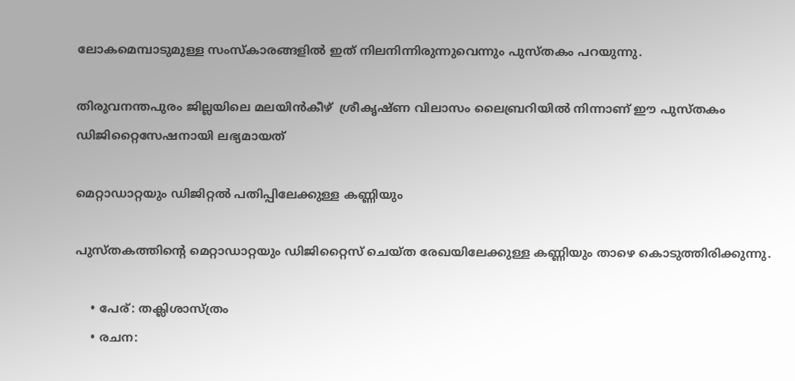ലോകമെമ്പാടുമുള്ള സംസ്കാരങ്ങളിൽ ഇത് നിലനിന്നിരുന്നുവെന്നും പുസ്തകം പറയുന്നു.

തിരുവനന്തപുരം ജില്ലയിലെ മലയിൻകീഴ്  ശ്രീകൃഷ്ണ വിലാസം ലൈബ്രറിയിൽ നിന്നാണ് ഈ പുസ്തകം ഡിജിറ്റൈസേഷനായി ലഭ്യമായത്

മെറ്റാഡാറ്റയും ഡിജിറ്റൽ പതിപ്പിലേക്കുള്ള കണ്ണിയും

പുസ്തകത്തിൻ്റെ മെറ്റാഡാറ്റയും ഡിജിറ്റൈസ് ചെയ്ത രേഖയിലേക്കുള്ള കണ്ണിയും താഴെ കൊടുത്തിരിക്കുന്നു.

    • പേര്: തക്ലിശാസ്ത്രം
    • രചന: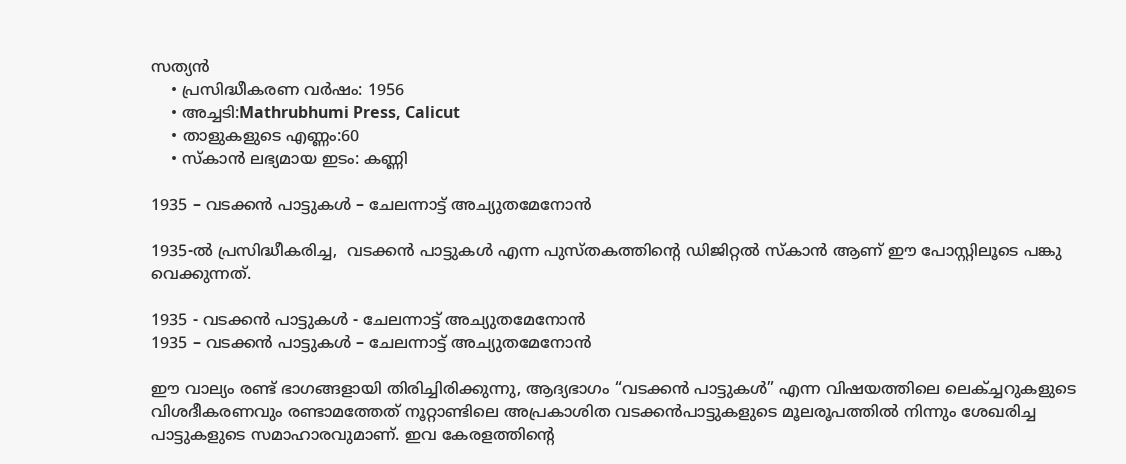സത്യൻ
    • പ്രസിദ്ധീകരണ വർഷം: 1956
    • അച്ചടി:Mathrubhumi Press, Calicut
    • താളുകളുടെ എണ്ണം:60
    • സ്കാൻ ലഭ്യമായ ഇടം: കണ്ണി

1935 – വടക്കൻ പാട്ടുകൾ – ചേലന്നാട്ട് അച്യുതമേനോൻ

1935-ൽ പ്രസിദ്ധീകരിച്ച,  വടക്കൻ പാട്ടുകൾ എന്ന പുസ്തകത്തിൻ്റെ ഡിജിറ്റൽ സ്കാൻ ആണ് ഈ പോസ്റ്റിലൂടെ പങ്കു വെക്കുന്നത്.

1935 - വടക്കൻ പാട്ടുകൾ - ചേലന്നാട്ട് അച്യുതമേനോൻ
1935 – വടക്കൻ പാട്ടുകൾ – ചേലന്നാട്ട് അച്യുതമേനോൻ

ഈ വാല്യം രണ്ട് ഭാഗങ്ങളായി തിരിച്ചിരിക്കുന്നു, ആദ്യഭാഗം “വടക്കൻ പാട്ടുകൾ” എന്ന വിഷയത്തിലെ ലെക്ച്ചറുകളുടെ വിശദീകരണവും രണ്ടാമത്തേത് നൂറ്റാണ്ടിലെ അപ്രകാശിത വടക്കൻപാട്ടുകളുടെ മൂലരൂപത്തിൽ നിന്നും ശേഖരിച്ച പാട്ടുകളുടെ സമാഹാരവുമാണ്. ഇവ കേരളത്തിൻ്റെ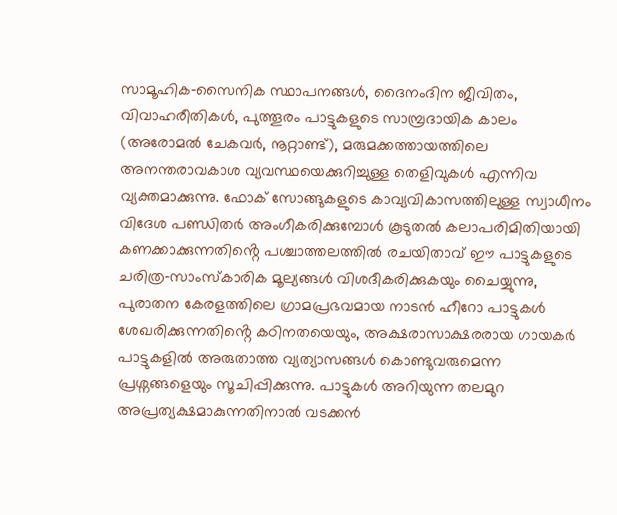സാമൂഹിക‑സൈനിക സ്ഥാപനങ്ങൾ, ദൈനംദിന ജീവിതം, വിവാഹരീതികൾ, പുത്തൂരം പാട്ടുകളുടെ സാമ്പ്രദായിക കാലം (അരോമൽ ചേകവർ, നൂറ്റാണ്ട്), മരുമക്കത്തായത്തിലെ അനന്തരാവകാശ വ്യവസ്ഥയെക്കുറിച്ചുള്ള തെളിവുകൾ എന്നിവ വ്യക്തമാക്കുന്നു. ഫോക് സോങ്ങുകളുടെ കാവ്യവികാസത്തിലുള്ള സ്വാധീനം വിദേശ പണ്ഡിതർ അംഗീകരിക്കുമ്പോൾ കൂടുതൽ കലാപരിമിതിയായി കണക്കാക്കുന്നതിൻ്റെ പശ്ചാത്തലത്തിൽ രചയിതാവ് ഈ പാട്ടുകളുടെ ചരിത്ര‑സാംസ്കാരിക മൂല്യങ്ങൾ വിശദീകരിക്കുകയും ചൈയ്യുന്നു, പുരാതന കേരളത്തിലെ ഗ്രാമപ്രഭവമായ നാടൻ ഹീറോ പാട്ടുകൾ ശേഖരിക്കുന്നതിൻ്റെ കഠിനതയെയും, അക്ഷരാസാക്ഷരരായ ഗായകർ പാട്ടുകളിൽ അരുതാത്ത വ്യത്യാസങ്ങൾ കൊണ്ടുവരുമെന്ന പ്രശ്നങ്ങളെയും സൂചിപ്പിക്കുന്നു. പാട്ടുകൾ അറിയുന്ന തലമുറ അപ്രത്യക്ഷമാകുന്നതിനാൽ വടക്കൻ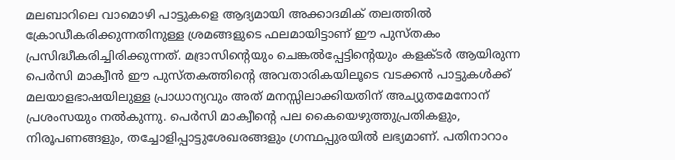മലബാറിലെ വാമൊഴി പാട്ടുകളെ ആദ്യമായി അക്കാദമിക് തലത്തിൽ ക്രോഡീകരിക്കുന്നതിനുള്ള ശ്രമങ്ങളുടെ ഫലമായിട്ടാണ് ഈ പുസ്തകം പ്രസിദ്ധീകരിച്ചിരിക്കുന്നത്. മദ്രാസിൻ്റെയും ചെങ്കൽപ്പേട്ടിൻ്റെയും കളക്ടർ ആയിരുന്ന പെർസി മാക്വീൻ ഈ പുസ്തകത്തിൻ്റെ അവതാരികയിലൂടെ വടക്കൻ പാട്ടുകൾക്ക് മലയാളഭാഷയിലുള്ള പ്രാധാന്യവും അത് മനസ്സിലാക്കിയതിന് അച്യുതമേനോന് പ്രശംസയും നൽകുന്നു. പെർസി മാക്വീൻ്റെ പല കൈയെഴുത്തുപ്രതികളും, നിരൂപണങ്ങളും, തച്ചോളിപ്പാട്ടുശേഖരങ്ങളും ഗ്രന്ഥപ്പുരയിൽ ലഭ്യമാണ്. പതിനാറാം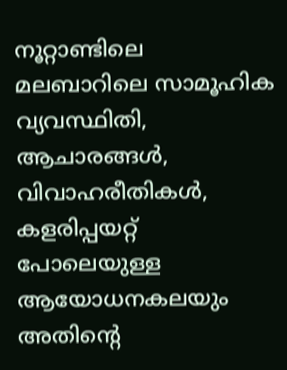നൂറ്റാണ്ടിലെ മലബാറിലെ സാമൂഹിക വ്യവസ്ഥിതി, ആചാരങ്ങൾ, വിവാഹരീതികൾ, കളരിപ്പയറ്റ് പോലെയുള്ള ആയോധനകലയും അതിൻ്റെ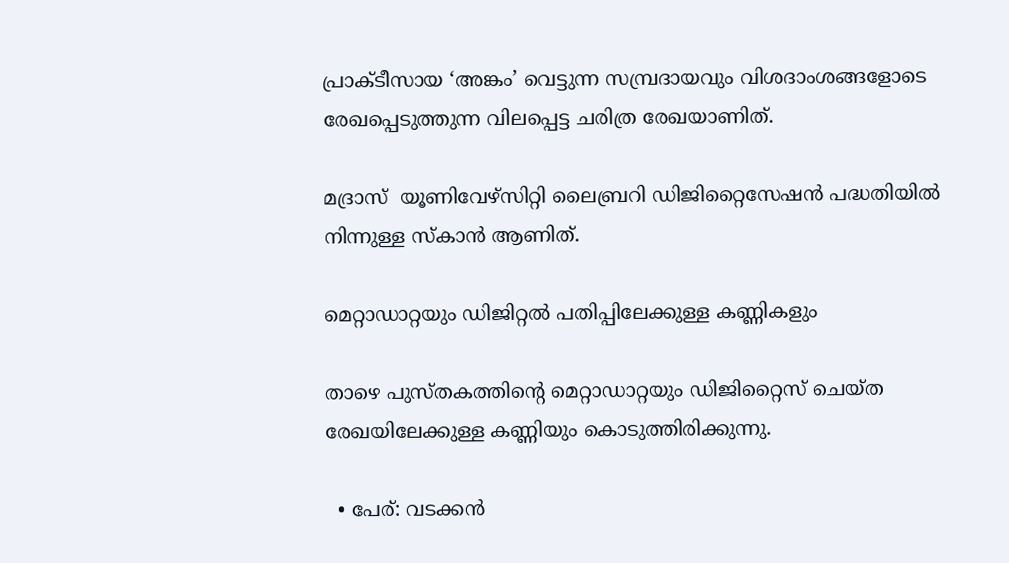പ്രാക്ടീസായ ‘അങ്കം’ വെട്ടുന്ന സമ്പ്രദായവും വിശദാംശങ്ങളോടെ രേഖപ്പെടുത്തുന്ന വിലപ്പെട്ട ചരിത്ര രേഖയാണിത്.

മദ്രാസ്  യൂണിവേഴ്സിറ്റി ലൈബ്രറി ഡിജിറ്റൈസേഷൻ പദ്ധതിയിൽ നിന്നുള്ള സ്കാൻ ആണിത്.

മെറ്റാഡാറ്റയും ഡിജിറ്റൽ പതിപ്പിലേക്കുള്ള കണ്ണികളും

താഴെ പുസ്തകത്തിന്റെ മെറ്റാഡാറ്റയും ഡിജിറ്റൈസ് ചെയ്ത രേഖയിലേക്കുള്ള കണ്ണിയും കൊടുത്തിരിക്കുന്നു.

  • പേര്: വടക്കൻ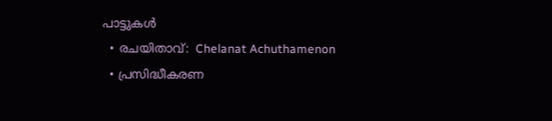പാട്ടുകൾ
  • രചയിതാവ്:  Chelanat Achuthamenon
  • പ്രസിദ്ധീകരണ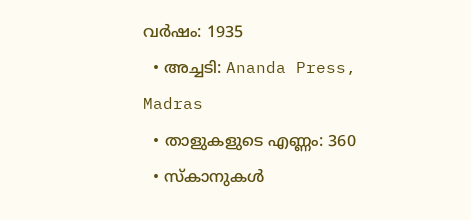വർഷം: 1935
  • അച്ചടി: Ananda Press, Madras
  • താളുകളുടെ എണ്ണം: 360
  • സ്കാനുകൾ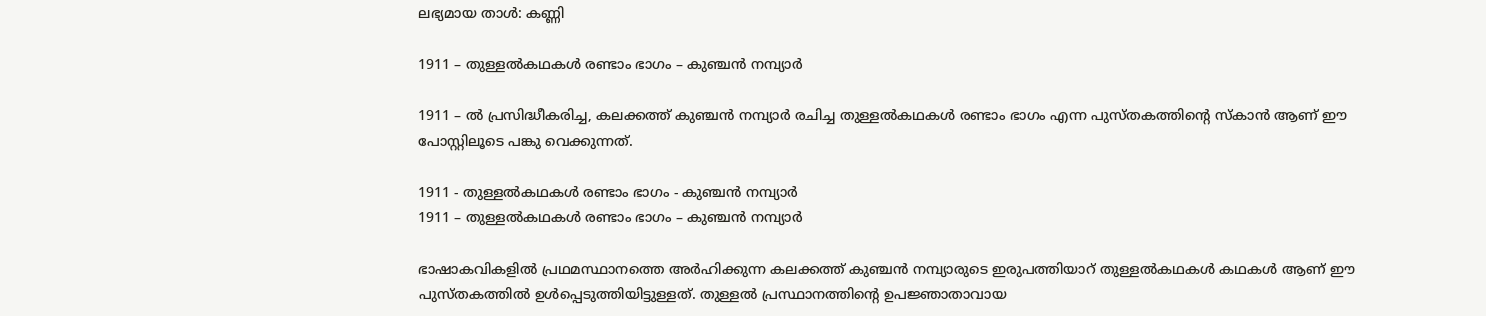ലഭ്യമായ താൾ: കണ്ണി

1911 – തുള്ളൽകഥകൾ രണ്ടാം ഭാഗം – കുഞ്ചൻ നമ്പ്യാർ

1911 – ൽ പ്രസിദ്ധീകരിച്ച, കലക്കത്ത് കുഞ്ചൻ നമ്പ്യാർ രചിച്ച തുള്ളൽകഥകൾ രണ്ടാം ഭാഗം എന്ന പുസ്തകത്തിൻ്റെ സ്കാൻ ആണ് ഈ പോസ്റ്റിലൂടെ പങ്കു വെക്കുന്നത്.

1911 - തുള്ളൽകഥകൾ രണ്ടാം ഭാഗം - കുഞ്ചൻ നമ്പ്യാർ
1911 – തുള്ളൽകഥകൾ രണ്ടാം ഭാഗം – കുഞ്ചൻ നമ്പ്യാർ

ഭാഷാകവികളിൽ പ്രഥമസ്ഥാനത്തെ അർഹിക്കുന്ന കലക്കത്ത് കുഞ്ചൻ നമ്പ്യാരുടെ ഇരുപത്തിയാറ് തുള്ളൽകഥകൾ കഥകൾ ആണ് ഈ പുസ്തകത്തിൽ ഉൾപ്പെടുത്തിയിട്ടുള്ളത്. തുള്ളൽ പ്രസ്ഥാനത്തിൻ്റെ ഉപജ്ഞാതാവായ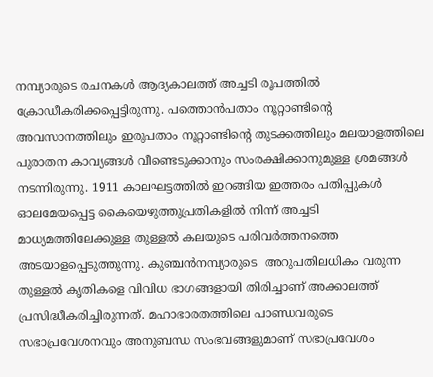നമ്പ്യാരുടെ രചനകൾ ആദ്യകാലത്ത് അച്ചടി രൂപത്തിൽ ക്രോഡീകരിക്കപ്പെട്ടിരുന്നു. പത്തൊൻപതാം നൂറ്റാണ്ടിൻ്റെ അവസാനത്തിലും ഇരുപതാം നൂറ്റാണ്ടിൻ്റെ തുടക്കത്തിലും മലയാളത്തിലെ പുരാതന കാവ്യങ്ങൾ വീണ്ടെടുക്കാനും സംരക്ഷിക്കാനുമുള്ള ശ്രമങ്ങൾ നടന്നിരുന്നു. 1911 കാലഘട്ടത്തിൽ ഇറങ്ങിയ ഇത്തരം പതിപ്പുകൾ ഓലമേയപ്പെട്ട കൈയെഴുത്തുപ്രതികളിൽ നിന്ന് അച്ചടി മാധ്യമത്തിലേക്കുള്ള തുള്ളൽ കലയുടെ പരിവർത്തനത്തെ അടയാളപ്പെടുത്തുന്നു. കുഞ്ചൻനമ്പ്യാരുടെ  അറുപതിലധികം വരുന്ന തുള്ളൽ കൃതികളെ വിവിധ ഭാഗങ്ങളായി തിരിച്ചാണ് അക്കാലത്ത് പ്രസിദ്ധീകരിച്ചിരുന്നത്. മഹാഭാരതത്തിലെ പാണ്ഡവരുടെ സഭാപ്രവേശനവും അനുബന്ധ സംഭവങ്ങളുമാണ് സഭാപ്രവേശം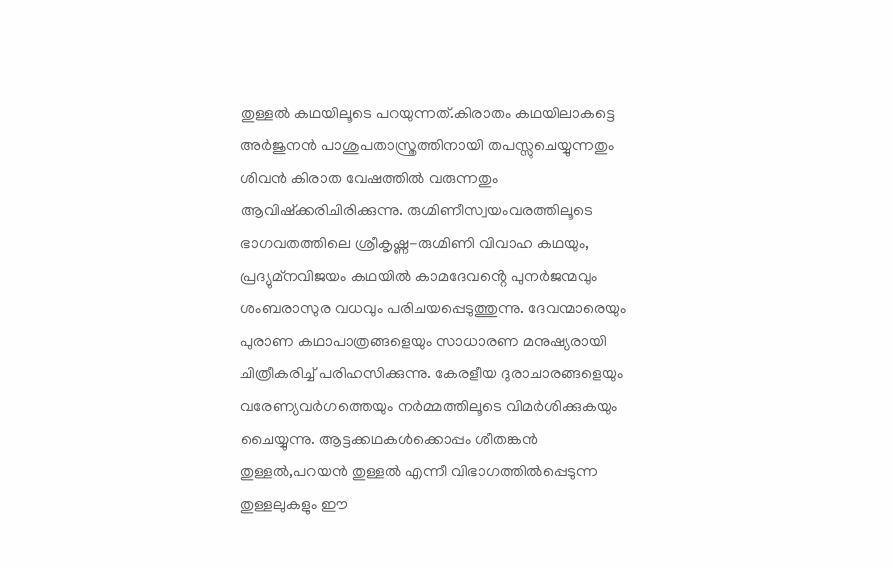തുള്ളൽ കഥയിലൂടെ പറയുന്നത്.കിരാതം കഥയിലാകട്ടെ അർജുനൻ പാശുപതാസ്ത്രത്തിനായി തപസ്സുചെയ്യുന്നതും ശിവൻ കിരാത വേഷത്തിൽ വരുന്നതും ആവിഷ്ക്കരിചിരിക്കുന്നു. രുഗ്മിണീസ്വയംവരത്തിലൂടെ ഭാഗവതത്തിലെ ശ്രീകൃഷ്ണ-രുഗ്മിണി വിവാഹ കഥയും, പ്രദ്യുമ്നവിജയം കഥയിൽ കാമദേവൻ്റെ പുനർജന്മവും ശംബരാസുര വധവും പരിചയപ്പെടുത്തുന്നു. ദേവന്മാരെയും പുരാണ കഥാപാത്രങ്ങളെയും സാധാരണ മനുഷ്യരായി ചിത്രീകരിച്ച് പരിഹസിക്കുന്നു. കേരളീയ ദുരാചാരങ്ങളെയും വരേണ്യവർഗത്തെയും നർമ്മത്തിലൂടെ വിമർശിക്കുകയും ചൈയ്യുന്നു. ആട്ടക്കഥകൾക്കൊപ്പം ശീതങ്കൻ തുള്ളൽ,പറയൻ തുള്ളൽ എന്നീ വിഭാഗത്തിൽപ്പെടുന്ന തുള്ളലുകളും ഈ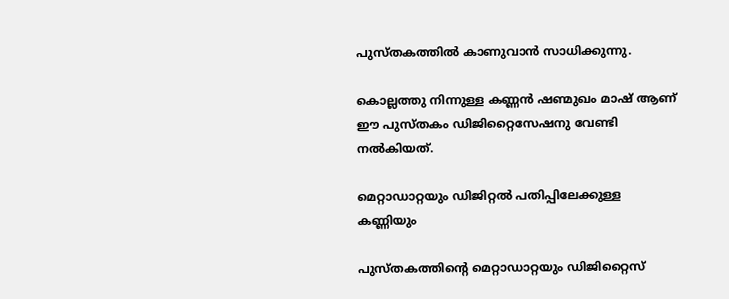പുസ്തകത്തിൽ കാണുവാൻ സാധിക്കുന്നു.

കൊല്ലത്തു നിന്നുള്ള കണ്ണൻ ഷണ്മുഖം മാഷ് ആണ് ഈ പുസ്തകം ഡിജിറ്റൈസേഷനു വേണ്ടി നൽകിയത്.

മെറ്റാഡാറ്റയും ഡിജിറ്റൽ പതിപ്പിലേക്കുള്ള കണ്ണിയും

പുസ്തകത്തിൻ്റെ മെറ്റാഡാറ്റയും ഡിജിറ്റൈസ്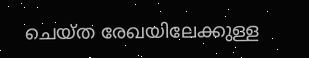ചെയ്ത രേഖയിലേക്കുള്ള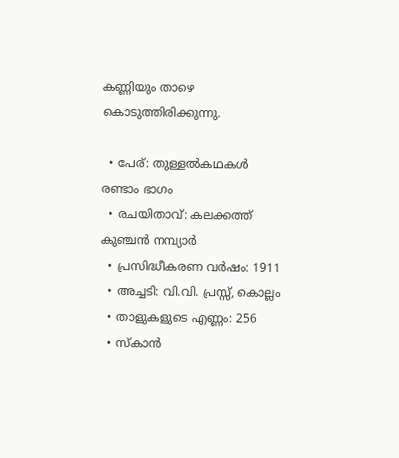കണ്ണിയും താഴെ കൊടുത്തിരിക്കുന്നു.

  • പേര്: തുള്ളൽകഥകൾ രണ്ടാം ഭാഗം
  • രചയിതാവ്: കലക്കത്ത് കുഞ്ചൻ നമ്പ്യാർ
  • പ്രസിദ്ധീകരണ വർഷം: 1911
  • അച്ചടി: വി.വി. പ്രസ്സ്, കൊല്ലം
  • താളുകളുടെ എണ്ണം: 256
  • സ്കാൻ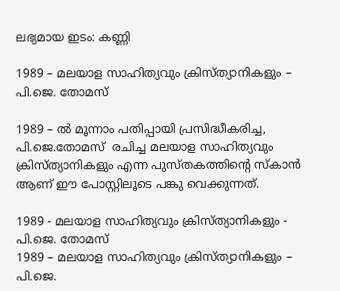ലഭ്യമായ ഇടം: കണ്ണി

1989 – മലയാള സാഹിത്യവും ക്രിസ്ത്യാനികളും – പി.ജെ. തോമസ്

1989 – ൽ മൂന്നാം പതിപ്പായി പ്രസിദ്ധീകരിച്ച, പി.ജെ.തോമസ്  രചിച്ച മലയാള സാഹിത്യവും ക്രിസ്ത്യാനികളും എന്ന പുസ്തകത്തിൻ്റെ സ്കാൻ ആണ് ഈ പോസ്റ്റിലൂടെ പങ്കു വെക്കുന്നത്.

1989 - മലയാള സാഹിത്യവും ക്രിസ്ത്യാനികളും - പി.ജെ. തോമസ്
1989 – മലയാള സാഹിത്യവും ക്രിസ്ത്യാനികളും – പി.ജെ.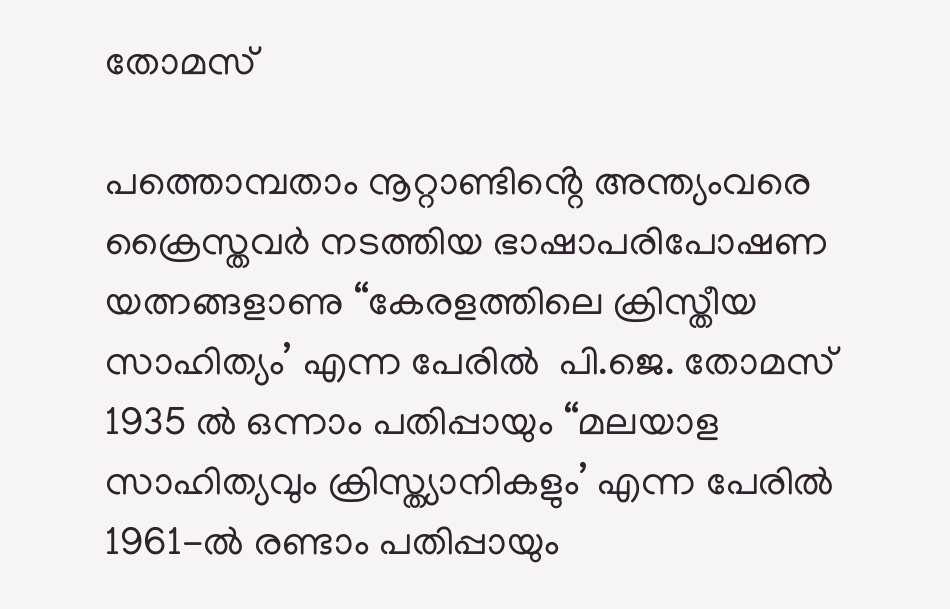തോമസ്

പത്തൊമ്പതാം നൂറ്റാണ്ടിൻ്റെ അന്ത്യംവരെ ക്രൈസ്തവർ നടത്തിയ ഭാഷാപരിപോഷണ യത്നങ്ങളാണു “കേരളത്തിലെ ക്രിസ്തീയ സാഹിത്യം’ എന്ന പേരിൽ  പി.ജെ. തോമസ് 1935 ൽ ഒന്നാം പതിപ്പായും “മലയാള സാഹിത്യവും ക്രിസ്ത്യാനികളും’ എന്ന പേരിൽ 1961-ൽ രണ്ടാം പതിപ്പായും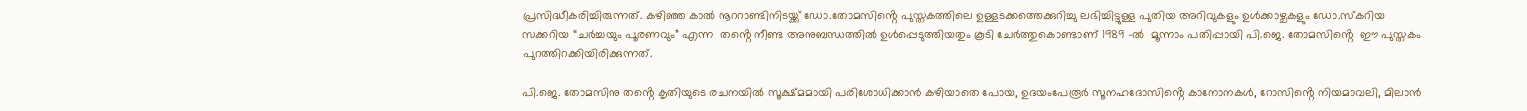പ്രസിദ്ധീകരിച്ചിരുന്നത്. കഴിഞ്ഞ കാൽ നൂററാണ്ടിനിടയ്ക്ക് ഡോ.തോമസിൻ്റെ പുസ്തകത്തിലെ ഉള്ളടക്കത്തെക്കുറിച്ചു ലഭിച്ചിട്ടുള്ള പുതിയ അറിവുകളും ഉൾക്കാഴ്ചകളും ഡോ.സ്കറിയ സക്കറിയ “ചർച്ചയും പൂരണവും” എന്ന  തൻ്റെ നീണ്ട അനുബന്ധത്തിൽ ഉൾപ്പെടുത്തിയതും കൂടി ചേർത്തുകൊണ്ടാണ് 1989 -ൽ  മൂന്നാം പതിപ്പായി പി.ജെ. തോമസിൻ്റെ  ഈ പുസ്തകം പുറത്തിറക്കിയിരിക്കുന്നത്.

പി.ജെ. തോമസിനു തൻ്റെ കൃതിയുടെ രചനയിൽ സൂക്ഷ്മമായി പരിശോധിക്കാൻ കഴിയാതെ പോയ, ഉദയംപേരൂർ സൂനഹദോസിൻ്റെ കാനോനകൾ, റോസിൻ്റെ നിയമാവലി, മിലാൻ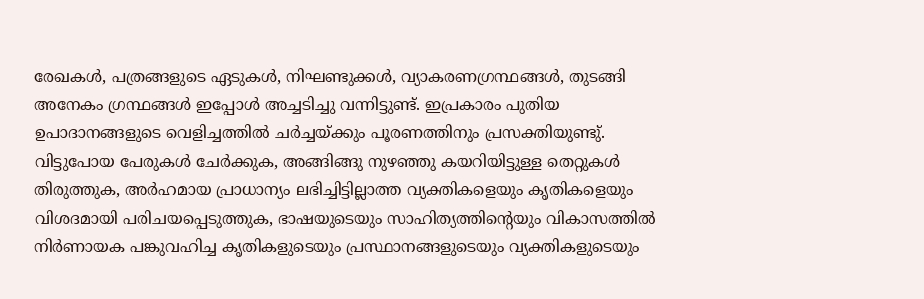രേഖകൾ, പത്രങ്ങളുടെ ഏടുകൾ, നിഘണ്ടുക്കൾ, വ്യാകരണഗ്രന്ഥങ്ങൾ, തുടങ്ങി അനേകം ഗ്രന്ഥങ്ങൾ ഇപ്പോൾ അച്ചടിച്ചു വന്നിട്ടുണ്ട്. ഇപ്രകാരം പുതിയ ഉപാദാനങ്ങളുടെ വെളിച്ചത്തിൽ ചർച്ചയ്ക്കും പൂരണത്തിനും പ്രസക്തിയുണ്ടു്. വിട്ടുപോയ പേരുകൾ ചേർക്കുക, അങ്ങിങ്ങു നുഴഞ്ഞു കയറിയിട്ടുള്ള തെറ്റുകൾ തിരുത്തുക, അർഹമായ പ്രാധാന്യം ലഭിച്ചിട്ടില്ലാത്ത വ്യക്തികളെയും കൃതികളെയും വിശദമായി പരിചയപ്പെടുത്തുക, ഭാഷയുടെയും സാഹിത്യത്തിൻ്റെയും വികാസത്തിൽ നിർണായക പങ്കുവഹിച്ച കൃതികളുടെയും പ്രസ്ഥാനങ്ങളുടെയും വ്യക്തികളുടെയും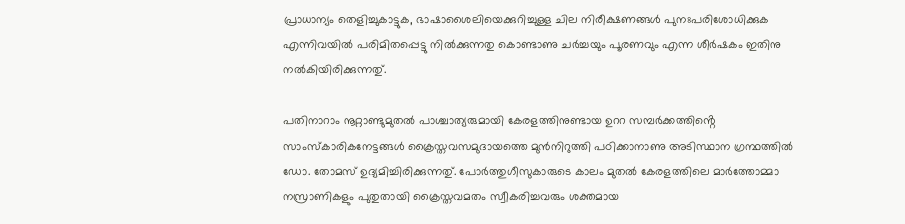പ്രാധാന്യം തെളിച്ചുകാട്ടുക, ഭാഷാശൈലിയെക്കുറിച്ചുള്ള ചില നിരീക്ഷണങ്ങൾ പുനഃപരിശോധിക്കുക എന്നിവയിൽ പരിമിതപ്പെട്ടു നിൽക്കുന്നതു കൊണ്ടാണു ചർച്ചയും പൂരണവും എന്ന ശീർഷകം ഇതിനു നൽകിയിരിക്കുന്നതു്.

പതിനാറാം നൂറ്റാണ്ടുമുതൽ പാശ്ചാത്യരുമായി കേരളത്തിനുണ്ടായ ഉററ സമ്പർക്കത്തിൻ്റെ സാംസ്കാരികനേട്ടങ്ങൾ ക്രൈസ്തവസമുദായത്തെ മുൻനിറുത്തി പഠിക്കാനാണു അടിസ്ഥാന ഗ്രന്ഥത്തിൽ ഡോ. തോമസ് ഉദ്യമിച്ചിരിക്കുന്നതു്. പോർത്തുഗീസുകാരുടെ കാലം മുതൽ കേരളത്തിലെ മാർത്തോമ്മാ നസ്രാണികളും പുതുതായി ക്രൈസ്തവമതം സ്വീകരിച്ചവരും ശക്തമായ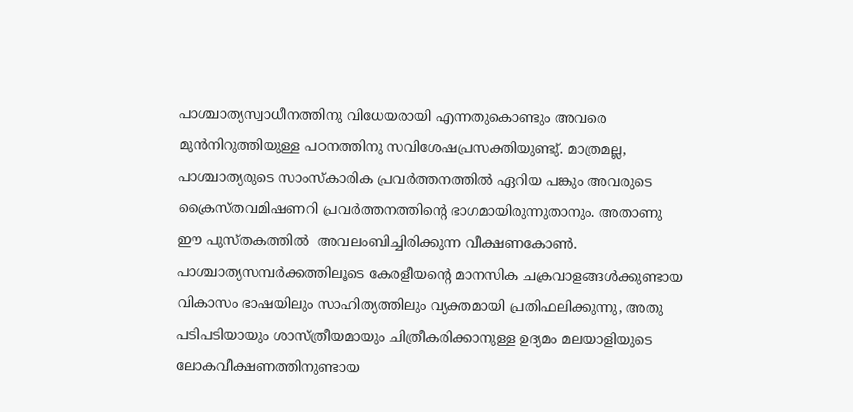പാശ്ചാത്യസ്വാധീനത്തിനു വിധേയരായി എന്നതുകൊണ്ടും അവരെ മുൻനിറുത്തിയുള്ള പഠനത്തിനു സവിശേഷപ്രസക്തിയുണ്ടു്. മാത്രമല്ല, പാശ്ചാത്യരുടെ സാംസ്കാരിക പ്രവർത്തനത്തിൽ ഏറിയ പങ്കും അവരുടെ ക്രൈസ്തവമിഷണറി പ്രവർത്തനത്തിൻ്റെ ഭാഗമായിരുന്നുതാനും. അതാണു ഈ പുസ്തകത്തിൽ  അവലംബിച്ചിരിക്കുന്ന വീക്ഷണകോൺ. പാശ്ചാത്യസമ്പർക്കത്തിലൂടെ കേരളീയൻ്റെ മാനസിക ചക്രവാളങ്ങൾക്കുണ്ടായ വികാസം ഭാഷയിലും സാഹിത്യത്തിലും വ്യക്തമായി പ്രതിഫലിക്കുന്നു, അതു പടിപടിയായും ശാസ്ത്രീയമായും ചിത്രീകരിക്കാനുള്ള ഉദ്യമം മലയാളിയുടെ ലോകവീക്ഷണത്തിനുണ്ടായ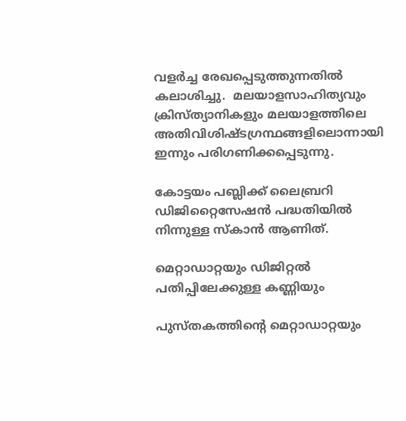വളർച്ച രേഖപ്പെടുത്തുന്നതിൽ കലാശിച്ചു.  മലയാളസാഹിത്യവും ക്രിസ്ത്യാനികളും മലയാളത്തിലെ അതിവിശിഷ്ടഗ്രന്ഥങ്ങളിലൊന്നായി ഇന്നും പരിഗണിക്കപ്പെടുന്നു.

കോട്ടയം പബ്ലിക്ക് ലൈബ്രറി ഡിജിറ്റൈസേഷൻ പദ്ധതിയിൽ നിന്നുള്ള സ്കാൻ ആണിത്.

മെറ്റാഡാറ്റയും ഡിജിറ്റൽ പതിപ്പിലേക്കുള്ള കണ്ണിയും

പുസ്തകത്തിൻ്റെ മെറ്റാഡാറ്റയും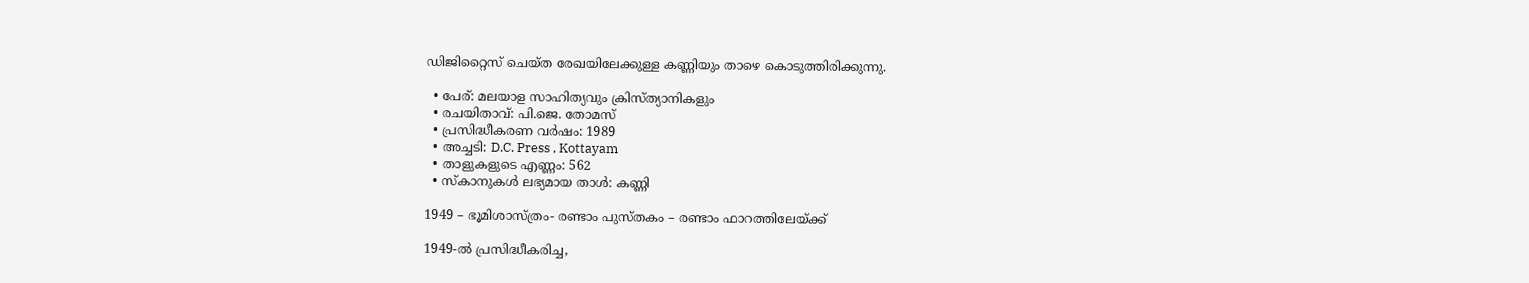ഡിജിറ്റൈസ് ചെയ്ത രേഖയിലേക്കുള്ള കണ്ണിയും താഴെ കൊടുത്തിരിക്കുന്നു.

  • പേര്: മലയാള സാഹിത്യവും ക്രിസ്ത്യാനികളും
  • രചയിതാവ്: പി.ജെ. തോമസ്
  • പ്രസിദ്ധീകരണ വർഷം: 1989
  • അച്ചടി: D.C. Press , Kottayam
  • താളുകളുടെ എണ്ണം: 562
  • സ്കാനുകൾ ലഭ്യമായ താൾ: കണ്ണി

1949 – ഭൂമിശാസ്ത്രം- രണ്ടാം പുസ്തകം – രണ്ടാം ഫാറത്തിലേയ്ക്ക്

1949-ൽ പ്രസിദ്ധീകരിച്ച,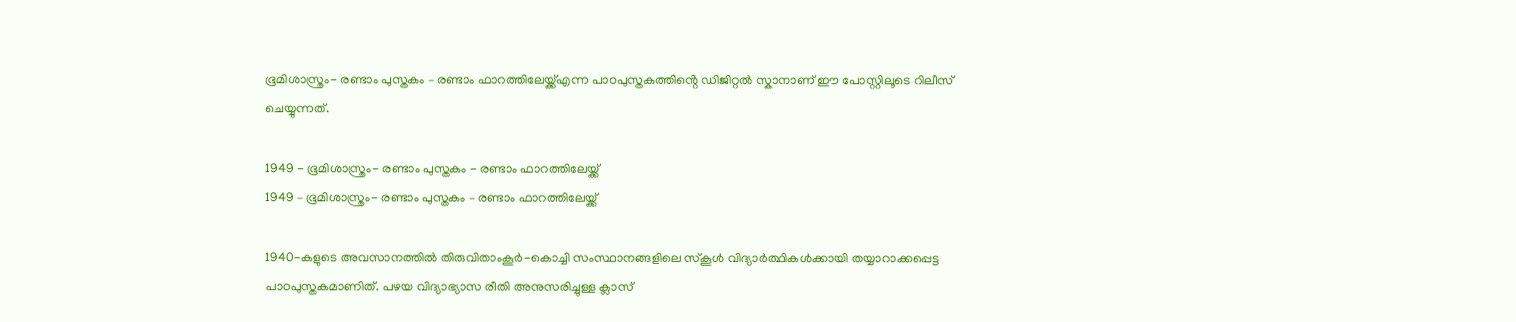ഭൂമിശാസ്ത്രം- രണ്ടാം പുസ്തകം – രണ്ടാം ഫാറത്തിലേയ്ക്ക്എന്ന പാഠപുസ്തകത്തിൻ്റെ ഡിജിറ്റൽ സ്കാനാണ് ഈ പോസ്റ്റിലൂടെ റിലീസ് ചെയ്യുന്നത്.

1949 - ഭൂമിശാസ്ത്രം- രണ്ടാം പുസ്തകം - രണ്ടാം ഫാറത്തിലേയ്ക്ക്
1949 – ഭൂമിശാസ്ത്രം- രണ്ടാം പുസ്തകം – രണ്ടാം ഫാറത്തിലേയ്ക്ക്

1940-കളുടെ അവസാനത്തിൽ തിരുവിതാംകൂർ-കൊച്ചി സംസ്ഥാനങ്ങളിലെ സ്കൂൾ വിദ്യാർത്ഥികൾക്കായി തയ്യാറാക്കപ്പെട്ട പാഠപുസ്തകമാണിത്. പഴയ വിദ്യാഭ്യാസ രീതി അനുസരിച്ചുള്ള ക്ലാസ്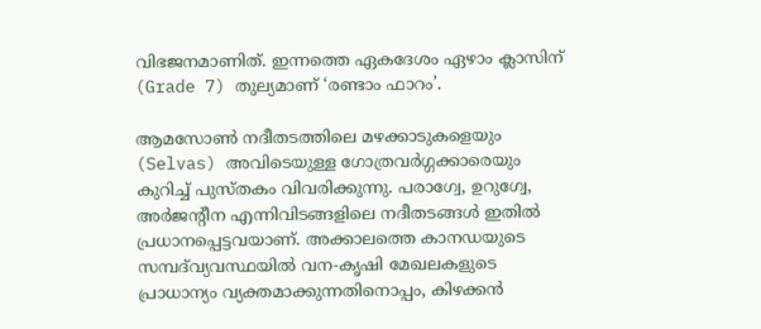വിഭജനമാണിത്. ഇന്നത്തെ ഏകദേശം ഏഴാം ക്ലാസിന് (Grade 7) തുല്യമാണ് ‘രണ്ടാം ഫാറം’.

ആമസോൺ നദീതടത്തിലെ മഴക്കാടുകളെയും (Selvas) അവിടെയുള്ള ഗോത്രവർഗ്ഗക്കാരെയും കുറിച്ച് പുസ്തകം വിവരിക്കുന്നു. പരാഗ്വേ, ഉറുഗ്വേ, അർജൻ്റീന എന്നിവിടങ്ങളിലെ നദീതടങ്ങൾ ഇതിൽ പ്രധാനപ്പെട്ടവയാണ്. അക്കാലത്തെ കാനഡയുടെ സമ്പദ്‌വ്യവസ്ഥയിൽ വന-കൃഷി മേഖലകളുടെ പ്രാധാന്യം വ്യക്തമാക്കുന്നതിനൊപ്പം, കിഴക്കൻ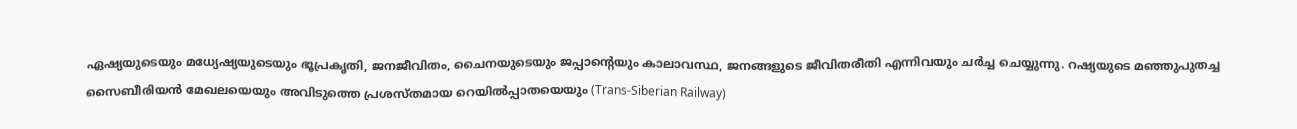ഏഷ്യയുടെയും മധ്യേഷ്യയുടെയും ഭൂപ്രകൃതി, ജനജീവിതം, ചൈനയുടെയും ജപ്പാൻ്റെയും കാലാവസ്ഥ, ജനങ്ങളുടെ ജീവിതരീതി എന്നിവയും ചർച്ച ചെയ്യുന്നു. റഷ്യയുടെ മഞ്ഞുപുതച്ച സൈബീരിയൻ മേഖലയെയും അവിടുത്തെ പ്രശസ്തമായ റെയിൽപ്പാതയെയും (Trans-Siberian Railway)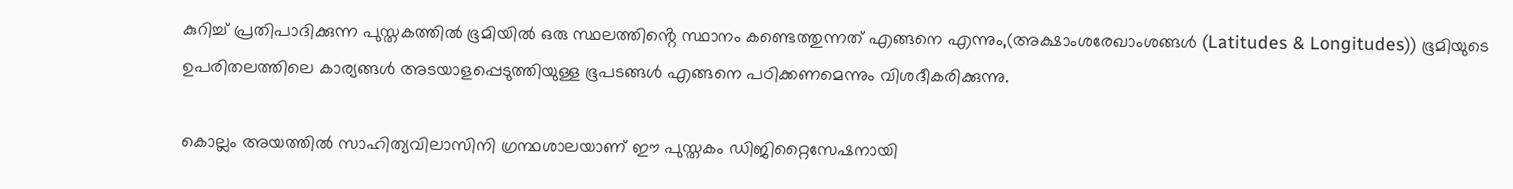കുറിച്ച് പ്രതിപാദിക്കുന്ന പുസ്തകത്തിൽ ഭൂമിയിൽ ഒരു സ്ഥലത്തിൻ്റെ സ്ഥാനം കണ്ടെത്തുന്നത് എങ്ങനെ എന്നും,(അക്ഷാംശരേഖാംശങ്ങൾ (Latitudes & Longitudes)) ഭൂമിയുടെ ഉപരിതലത്തിലെ കാര്യങ്ങൾ അടയാളപ്പെടുത്തിയുള്ള ഭൂപടങ്ങൾ എങ്ങനെ പഠിക്കണമെന്നും വിശദീകരിക്കുന്നു.

കൊല്ലം അയത്തിൽ സാഹിത്യവിലാസിനി ഗ്രന്ഥശാലയാണ് ഈ പുസ്തകം ഡിജിറ്റൈസേഷനായി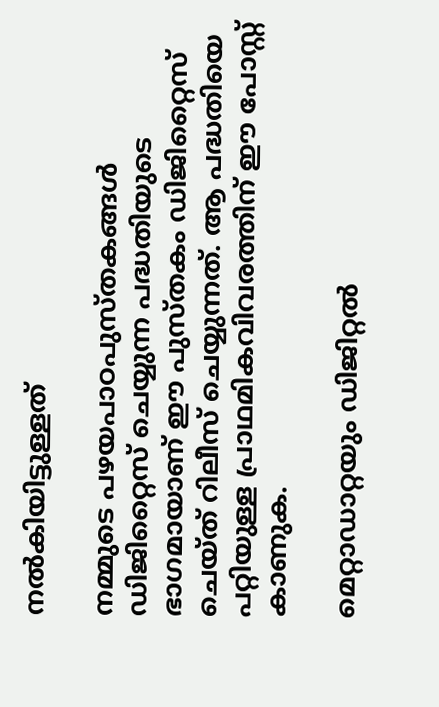നൽകിയിട്ടുള്ളത്

നമ്മുടെ പഴയപാഠപുസ്തകങ്ങൾ ഡിജിറ്റൈസ് ചെയ്യുന്ന പദ്ധതിയുടെ ഭാഗമായാണ് ഈ പുസ്തകം ഡിജിറ്റൈസ് ചെയ്ത് റിലീസ് ചെയ്യുന്നത്. ആ പദ്ധതിയെ പറ്റിയുള്ള പ്രാഥമികവിവരത്തിന് ഈ പോസ്റ്റ് കാണുക.

മെറ്റാഡാറ്റയും ഡിജിറ്റൽ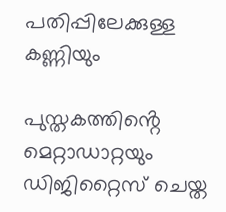പതിപ്പിലേക്കുള്ള കണ്ണിയും

പുസ്തകത്തിൻ്റെ മെറ്റാഡാറ്റയും ഡിജിറ്റൈസ് ചെയ്ത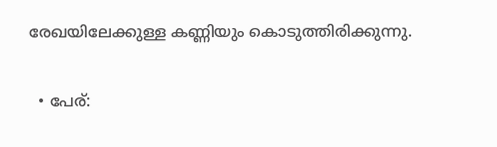രേഖയിലേക്കുള്ള കണ്ണിയും കൊടുത്തിരിക്കുന്നു.

  • പേര്: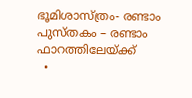ഭൂമിശാസ്ത്രം- രണ്ടാം പുസ്തകം – രണ്ടാം ഫാറത്തിലേയ്ക്ക്
  •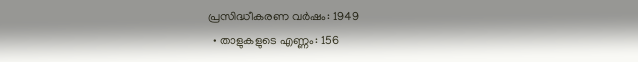പ്രസിദ്ധീകരണ വർഷം: 1949
  • താളുകളുടെ എണ്ണം: 156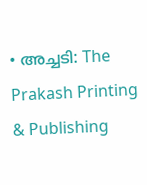• അച്ചടി: The Prakash Printing & Publishing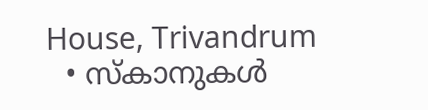House, Trivandrum
  • സ്കാനുകൾ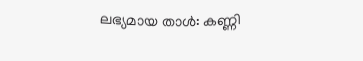ലഭ്യമായ താൾ: കണ്ണി